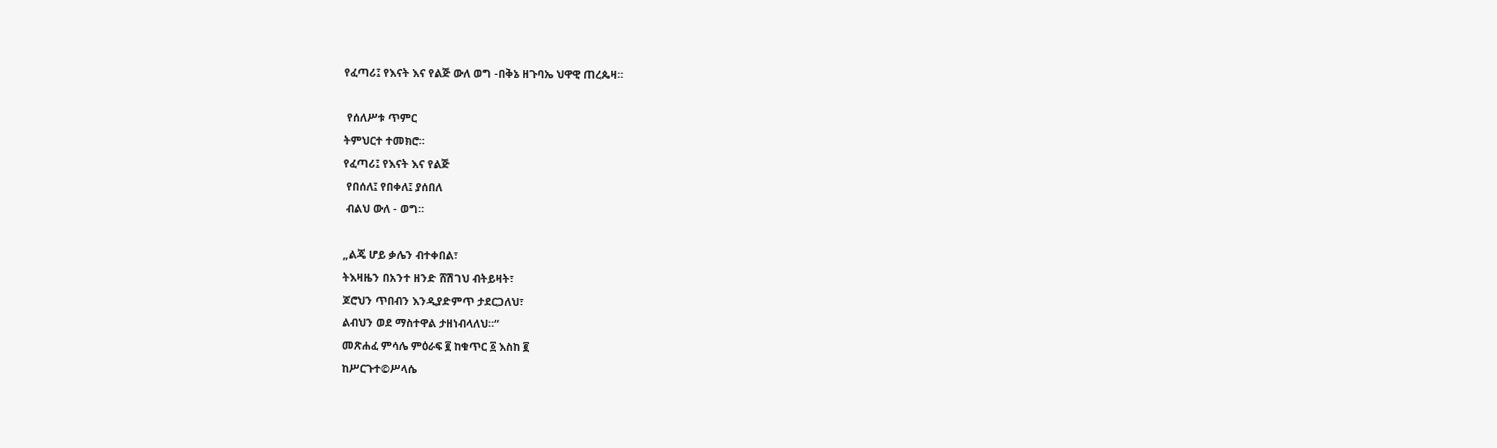የፈጣሪ፤ የእናት እና የልጅ ውለ ወግ -በቅኔ ዘጉባኤ ህዋዊ ጠረጴዛ።

 የሰለሥቱ ጥምር
ትምህርተ ተመክሮ።
የፈጣሪ፤ የእናት እና የልጅ
 የበሰለ፤ የበቀለ፤ ያሰበለ
 ብልህ ውለ - ወግ።

„ልጄ ሆይ ቃሌን ብተቀበል፣
ትእዛዜን በአንተ ዘንድ ሸሽገህ ብትይዛት፣
ጆሮህን ጥበብን እንዲያድምጥ ታደርጋለህ፣
ልብህን ወደ ማስተዋል ታዘነብላለህ።“
መጽሐፈ ምሳሌ ምዕራፍ ፪ ከቁጥር ፩ እስከ ፪
ከሥርጉተ©ሥላሴ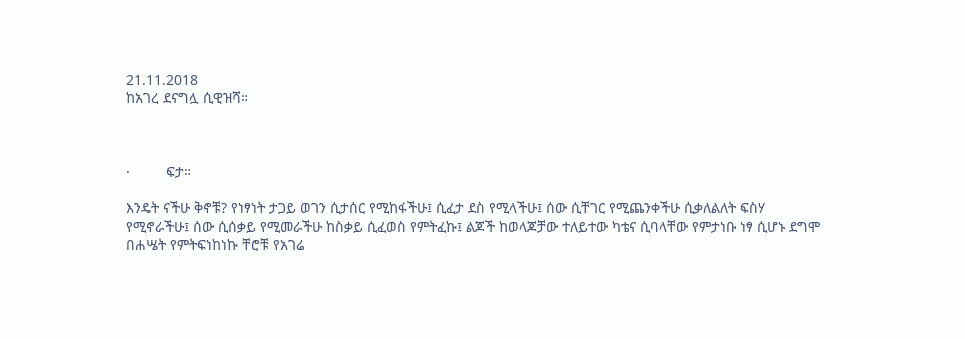21.11.2018
ከአገረ ደናግሏ ሲዊዝሻ።



·         ፍታ።

እንዴት ናችሁ ቅኖቹ? የነፃነት ታጋይ ወገን ሲታሰር የሚከፋችሁ፤ ሲፈታ ደስ የሚላችሁ፤ ሰው ሲቸገር የሚጨንቀችሁ ሲቃለልለት ፍስሃ የሚኖራችሁ፤ ሰው ሲሰቃይ የሚመራችሁ ከስቃይ ሲፈወስ የምትፈኩ፤ ልጆች ከወላጆቻው ተለይተው ካቴና ሲባላቸው የምታነቡ ነፃ ሲሆኑ ደግሞ በሐሤት የምትፍነከነኩ ቸሮቹ የአገሬ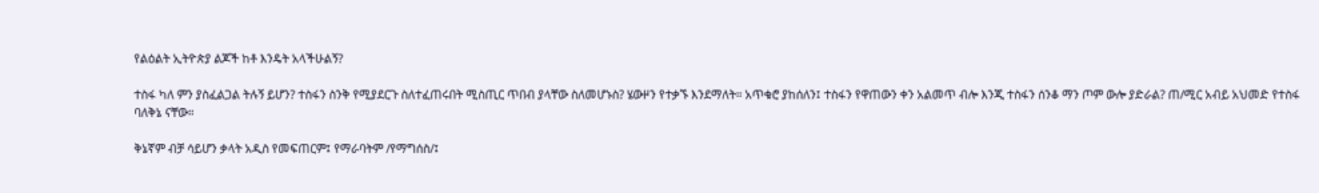የልዕልት ኢትዮጵያ ልጆች ከቶ እንዴት አላችሁልኝ?

ተስፋ ካለ ምን ያስፈልጋል ትሉኝ ይሆን? ተስፋን ስንቅ የሚያደርጉ ስለተፈጠሩበት ሚስጢር ጥበብ ያላቸው ስለመሆኑስ? ሄውዞን የተቃኙ እንደማለት። አጥቁሮ ያከሰለን፤ ተስፋን የዋጠውን ቀን አልመጥ ብሎ እንጂ ተስፋን ሰንቆ ማን ጦም ውሎ ያድራል? ጠ/ሚር አብይ አህመድ የተስፋ ባለቅኔ ናቸው።

ቅኔኛም ብቻ ሳይሆን ቃላት አዲስ የመፍጠርም፤ የማራባትም /የማግሰስ/፤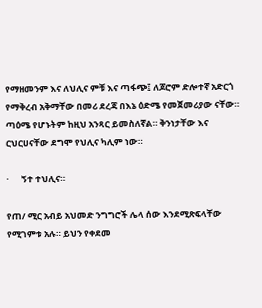የማዘመንም እና ለህሊና ምቹ እና ጣፋጭ፤ ለጆሮም ድሎተኛ አድርጎ የማቅረብ አቅማቸው በመሪ ደረጃ በእኔ ዕድሜ የመጀመሪያው ናቸው። ጣዕሜ የሆኑትም ከዚህ አንጻር ይመስለኛል። ቅንነታቸው እና ርህርሀናቸው ደግሞ የህሊና ካሊም ነው።

·      ኝተ ተህሊና።

የጠ/ ሚር አብይ አህመድ ንግግሮች ሌላ ሰው እንደሚጽፍላቸው የሚገምቱ አሉ። ይህን የቀደመ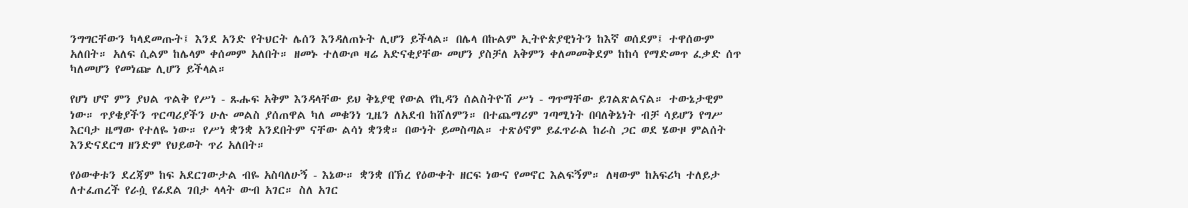ንግግርቸውን ካላደመጡት፤ እንደ አንድ የትህርት ሌሰን እንዳለጠኑት ሊሆን ይችላል። በሌላ በኩልም ኢትዮጵያዊነትን ከእኛ ወሰደም፤ ተዋሰውም አለበት። አለፍ ሲልም ከሌላም ቀሰመም አለበት። ዘመኑ ተለውጦ ዛሬ አድናቂያቸው መሆን ያስቻለ አቅምን ቀለመመቅደም ከከሳ የማድመጥ ፈቃድ ሰጥ ካለመሆን የመነጬ ሊሆን ይችላል።

የሆነ ሆኖ ምን ያህል ጥልቅ የሥነ - ጹሑፍ አቅም እንዳላቸው ይህ ቅኔያዊ የውል የኪዳን ሰልስትዮሽ ሥነ - ግጥማቸው ይገልጽልናል። ተውኔታዊም ነው። ጥያቄያችን ጥርጣሪያችን ሁሉ መልስ ያሰጠዋል ካለ መቁንነ ጊዜን ለአደብ ከሸለምን። በተጨማሪም ገጣሚነት በባለቅኔነት ብቻ ሳይሆን የግሥ እርባታ ዜማው የተለዬ ነው። የሥነ ቋንቋ አንደበትም ናቸው ልሳነ ቋንቋ። በውነት ይመስጣል። ተጽዕኖም ይፈጥራል ከራስ ጋር ወደ ሄውዞ ምልሰት እንድናደርግ ዘንድም የህይወት ጥሪ አለበት።

የዕውቀቱን ደረጃም ከፍ አደርገውታል ብዬ አስባለሁኝ - እኔው። ቋንቋ በኽረ የዕውቀት ዘርፍ ነውና የመኖር እልፍኝም። ለዛውም ከአፍሪካ ተለይታ ለተፈጠረች የራሷ የፊደል ገበታ ላላት ውብ አገር። ስለ አገር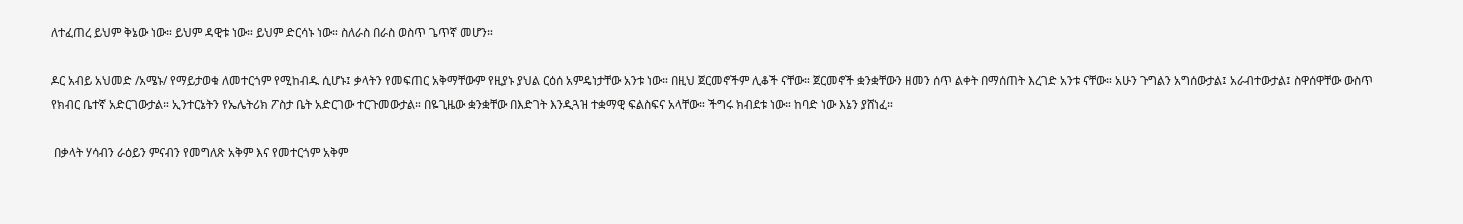ለተፈጠረ ይህም ቅኔው ነው። ይህም ዳዊቱ ነው። ይህም ድርሳኑ ነው። ስለራስ በራስ ወስጥ ጌጥኛ መሆን።

ዶር አብይ አህመድ /አሜኑ/ የማይታወቁ ለመተርጎም የሚከብዱ ሲሆኑ፤ ቃላትን የመፍጠር አቅማቸውም የዚያኑ ያህል ርዕሰ አምዴነታቸው አንቱ ነው። በዚህ ጀርመኖችም ሊቆች ናቸው። ጀርመኖች ቋንቋቸውን ዘመን ሰጥ ልቀት በማሰጠት እረገድ አንቱ ናቸው። አሁን ጉግልን አግሰውታል፤ አራብተውታል፤ ስዋሰዋቸው ውስጥ የክብር ቤተኛ አድርገውታል። ኢንተርኔትን የኤሌትሪክ ፖስታ ቤት አድርገው ተርጉመውታል። በዬጊዜው ቋንቋቸው በእድገት እንዲጓዝ ተቋማዊ ፍልስፍና አላቸው። ችግሩ ክብደቱ ነው። ከባድ ነው እኔን ያሸነፈ።

 በቃላት ሃሳብን ራዕይን ምናብን የመግለጽ አቅም እና የመተርጎም አቅም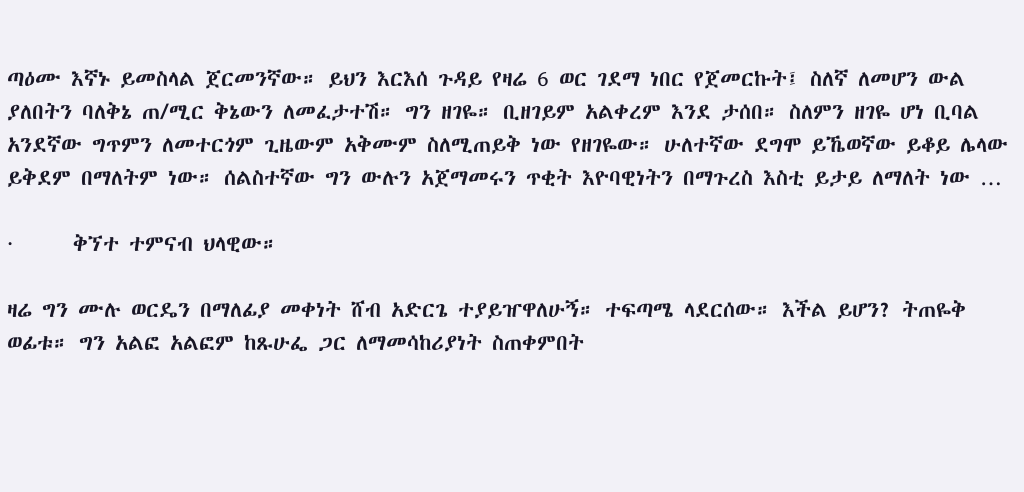ጣዕሙ እኛኑ ይመስላል ጀርመንኛው። ይህን እርእሰ ጉዳይ የዛሬ 6 ወር ገደማ ነበር የጀመርኩት፤ ስለኛ ለመሆን ውል ያለበትን ባለቅኔ ጠ/ሚር ቅኔውን ለመፈታተሽ። ግን ዘገዬ። ቢዘገይም አልቀረም እንደ ታሰበ። ስለምን ዘገዬ ሆነ ቢባል አንደኛው ግጥምን ለመተርጎም ጊዜውም አቅሙም ስለሚጠይቅ ነው የዘገዬው። ሁለተኛው ደግሞ ይኼወኛው ይቆይ ሌላው ይቅደም በማለትም ነው። ሰልስተኛው ግን ውሉን አጀማመሩን ጥቂት እዮባዊነትን በማጉረስ እስቲ ይታይ ለማለት ነው …

·      ቅኘተ ተምናብ ህላዊው።

ዛሬ ግን ሙሉ ወርዴን በማለፊያ መቀነት ሸብ አድርጌ ተያይዠዋለሁኝ። ተፍጣሜ ላደርሰው። እችል ይሆን? ትጠዬቅ ወፊቱ። ግን አልፎ አልፎም ከጹሁፌ ጋር ለማመሳከሪያነት ስጠቀምበት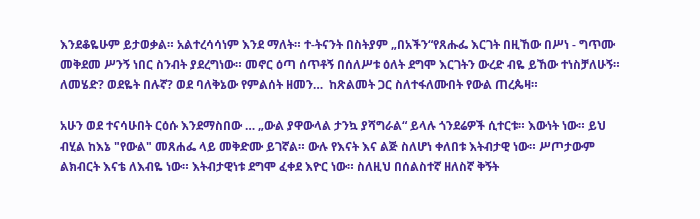እንደቆዬሁም ይታወቃል። አልተረሳሳነም እንደ ማለት። ተ-ትናንት በስትያም „በአችን“የጸሑፌ እርገት በዚኸው በሥነ - ግጥሙ መቅደመ ሥንኝ ነበር ስንብት ያደረግነው። መኖር ዕጣ ሰጥቶኝ በሰለሥቱ ዕለት ደግሞ እርገትን ውረድ ብዬ ይኸው ተነስቻለሁኝ። ለመሄድ? ወደዬት በሉኛ? ወደ ባለቅኔው የምልሰት ዘመን…  ከጽልመት ጋር ስለተፋለሙበት የውል ጠረጴዛ።

አሁን ወደ ተናሳሁበት ርዕሱ እንደማስበው … „ውል ያዋውላል ታንኳ ያሻግራል“ ይላሉ ጎንደሬዎች ሲተርቱ። እውነት ነው። ይህ ብሂል ከእኔ "የውል" መጸሐፌ ላይ መቅድሙ ይገኛል። ውሉ የእናት እና ልጅ ስለሆነ ቀለበቱ እትብታዊ ነው። ሥጦታውም ልክብርት እናቴ ለእብዬ ነው። እትብታዊነቱ ደግሞ ፈቀደ እዮር ነው። ስለዚህ በሰልስተኛ ዘለስኛ ቅኝት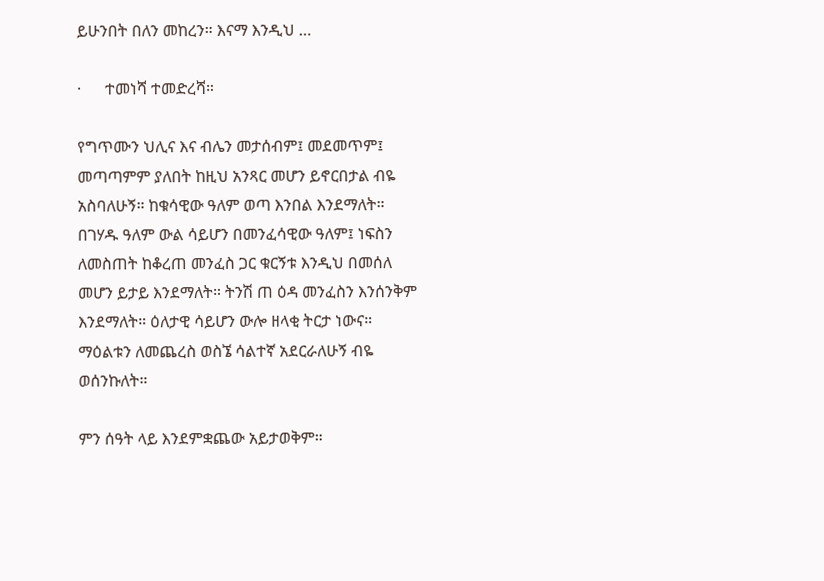ይሁንበት በለን መከረን። እናማ እንዲህ …

·      ተመነሻ ተመድረሻ።

የግጥሙን ህሊና እና ብሌን መታሰብም፤ መደመጥም፤ መጣጣምም ያለበት ከዚህ አንጻር መሆን ይኖርበታል ብዬ አስባለሁኝ። ከቁሳዊው ዓለም ወጣ እንበል እንደማለት። በገሃዱ ዓለም ውል ሳይሆን በመንፈሳዊው ዓለም፤ ነፍስን ለመስጠት ከቆረጠ መንፈስ ጋር ቁርኝቱ እንዲህ በመሰለ መሆን ይታይ እንደማለት። ትንሽ ጠ ዕዳ መንፈስን እንሰንቅም እንደማለት። ዕለታዊ ሳይሆን ውሎ ዘላቂ ትርታ ነውና። ማዕልቱን ለመጨረስ ወስኜ ሳልተኛ አደርራለሁኝ ብዬ ወሰንኩለት።

ምን ሰዓት ላይ እንደምቋጨው አይታወቅም።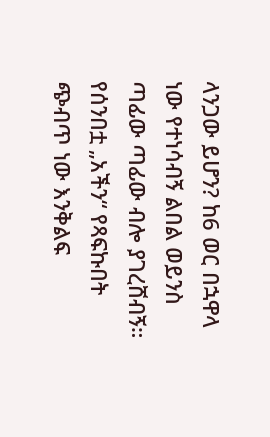ላንጋው ይሆን? ከ6 ወር በኋዋላ ነው የተነሳብኝ ልበል ወይንስ ጣፊው ጣፊው ብሎ ያገረሸብኝ። የሰንበቷ „አችን“ የጻፍኩበት ጭብጥ ነው እንቅልፍ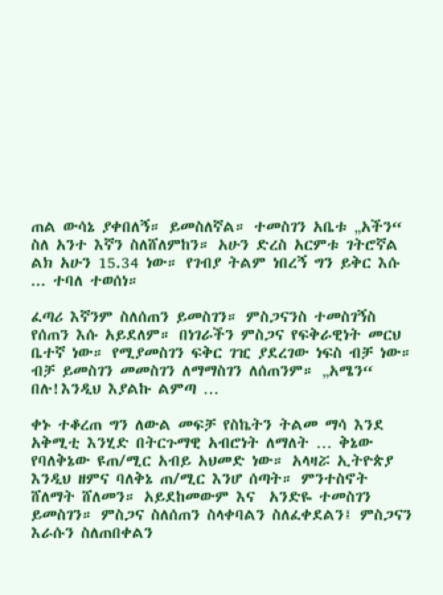ጠል ውሳኔ ያቀበለኝ። ይመስለኛል። ተመስገን አቤቱ „አችን“ ስለ አንተ እኛን ስለሸለምከን። አሁን ድረስ አርምቱ ገትሮኛል ልክ አሁን 15.34 ነው። የገብያ ትልም ነበረኝ ግን ይቅር እሱ ... ተባለ ተወሰነ።

ፈጣሪ እኛንም ስለሰጠን ይመስገን። ምስጋናንስ ተመስገኝስ የሰጠን እሱ አይደለም። በነገራችን ምስጋና የፍቅራዊነት መርህ ቤተኛ ነው። የሚያመስገን ፍቅር ገዢ ያደረገው ነፍስ ብቻ ነው። ብቻ ይመስገን መመስገን ለማማስገን ለሰጠንም። „አሜን“ በሉ!እንዲህ እያልኩ ልምጣ …

ቀኑ ተቆረጠ ግን ለውል መፍቻ የስኬትን ትልመ ማሳ እንደ አቅሚቲ እንሂድ በትርጉማዊ አብሮነት ለማለት … ቅኔው የባለቅኔው ዩጠ/ሚር አብይ አህመድ ነው። አላዛሯ ኢትዮጵያ እንዲህ ዘምና ባለቅኔ ጠ/ሚር እንሆ ሰጣት። ምንተስኖት ሸለማት ሸለመን። አይደከመውም እና  አንድዬ ተመስገን  ይመስገን። ምስጋና ስለሰጠን ስላቀባልን ስለፈቀደልን፤ ምስጋናን እራሱን ስለጠበቀልን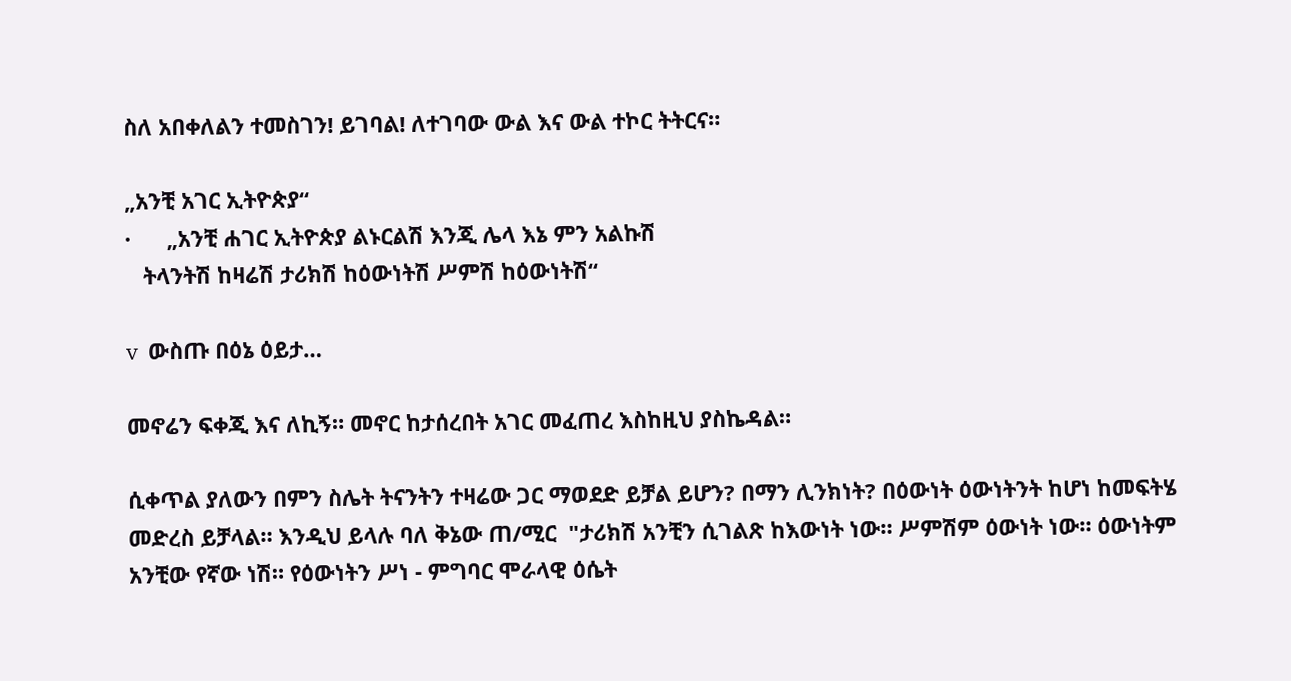ስለ አበቀለልን ተመስገን! ይገባል! ለተገባው ውል እና ውል ተኮር ትትርና።

„አንቺ አገር ኢትዮጵያ“
·      „አንቺ ሐገር ኢትዮጵያ ልኑርልሽ እንጂ ሌላ እኔ ምን አልኩሽ
   ትላንትሽ ከዛሬሽ ታሪክሽ ከዕውነትሽ ሥምሽ ከዕውነትሽ“

v  ውስጡ በዕኔ ዕይታ…

መኖሬን ፍቀጂ እና ለኪኝ። መኖር ከታሰረበት አገር መፈጠረ እስከዚህ ያስኬዳል።

ሲቀጥል ያለውን በምን ስሌት ትናንትን ተዛሬው ጋር ማወደድ ይቻል ይሆን? በማን ሊንክነት? በዕውነት ዕውነትንት ከሆነ ከመፍትሄ መድረስ ይቻላል። እንዲህ ይላሉ ባለ ቅኔው ጠ/ሚር  "ታሪክሽ አንቺን ሲገልጽ ከእውነት ነው። ሥምሽም ዕውነት ነው። ዕውነትም አንቺው የኛው ነሽ። የዕውነትን ሥነ - ምግባር ሞራላዊ ዕሴት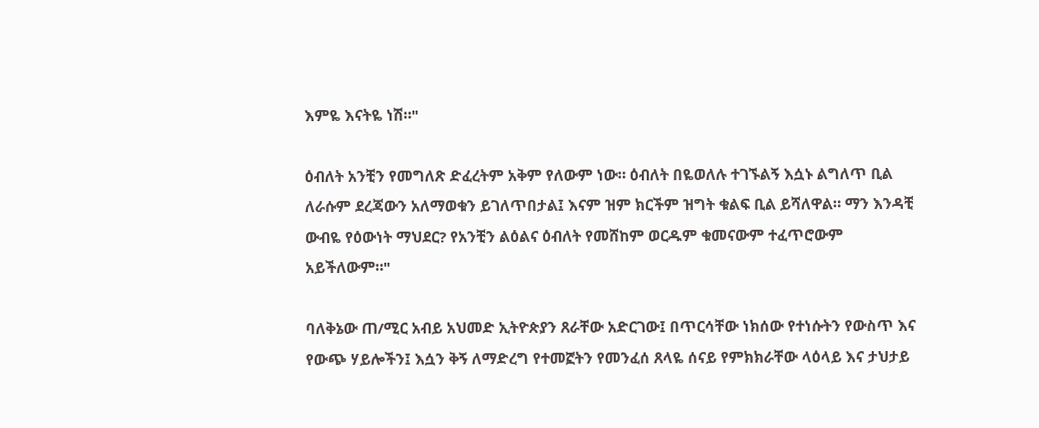እምዬ እናትዬ ነሽ።"

ዕብለት አንቺን የመግለጽ ድፈረትም አቅም የለውም ነው። ዕብለት በዬወለሉ ተገኙልኝ እሷኑ ልግለጥ ቢል ለራሱም ደረጃውን አለማወቁን ይገለጥበታል፤ እናም ዝም ክርችም ዝግት ቁልፍ ቢል ይሻለዋል። ማን እንዳቺ ውብዬ የዕውነት ማህደር? የአንቺን ልዕልና ዕብለት የመሸከም ወርዱም ቁመናውም ተፈጥሮውም አይችለውም።"

ባለቅኔው ጠ/ሚር አብይ አህመድ ኢትዮጵያን ጸራቸው አድርገው፤ በጥርሳቸው ነክሰው የተነሱትን የውስጥ እና የውጭ ሃይሎችን፤ እሷን ቅኝ ለማድረግ የተመኟትን የመንፈሰ ጸላዬ ሰናይ የምክክራቸው ላዕላይ እና ታህታይ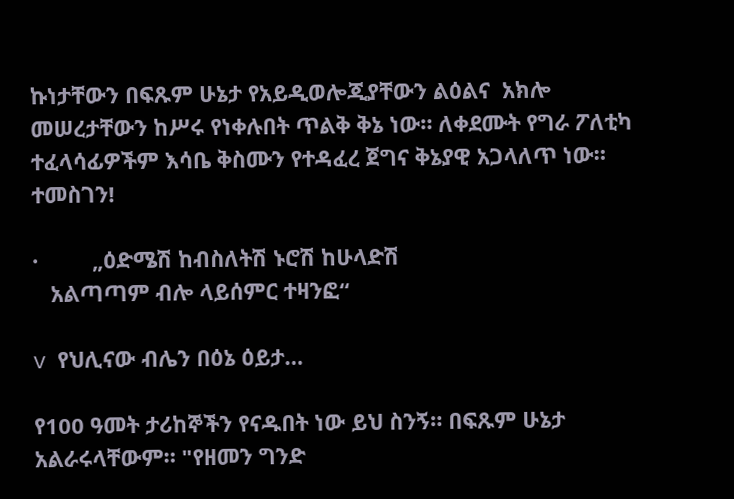ኩነታቸውን በፍጹም ሁኔታ የአይዲወሎጂያቸውን ልዕልና  አክሎ መሠረታቸውን ከሥሩ የነቀሉበት ጥልቅ ቅኔ ነው። ለቀደሙት የግራ ፖለቲካ ተፈላሳፊዎችም እሳቤ ቅስሙን የተዳፈረ ጀግና ቅኔያዊ አጋላለጥ ነው። ተመስገን!

·         „ዕድሜሽ ከብስለትሽ ኑሮሽ ከሁላድሽ
   አልጣጣም ብሎ ላይሰምር ተዛንፎ“

v  የህሊናው ብሌን በዕኔ ዕይታ…

የ100 ዓመት ታሪከኞችን የናዱበት ነው ይህ ስንኝ። በፍጹም ሁኔታ አልራሩላቸውም። "የዘመን ግንድ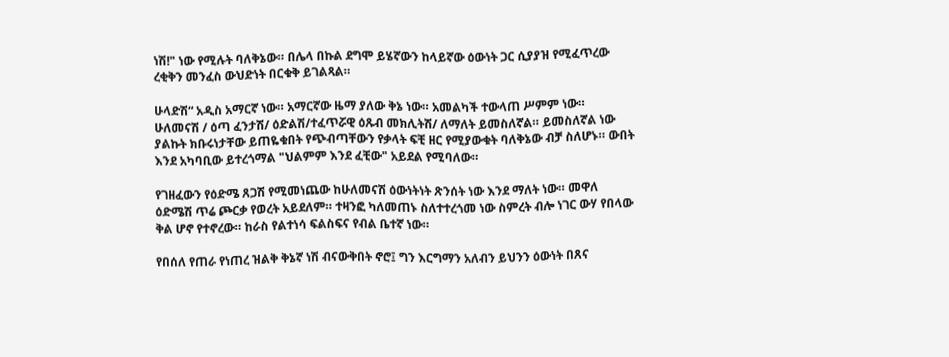ነሽ!" ነው የሚሉት ባለቅኔው። በሌላ በኩል ደግሞ ይሄኛውን ከላይኛው ዕውነት ጋር ሲያያዝ የሚፈጥረው ረቂቅን መንፈስ ውህድነት በርቁቅ ይገልጻል።

ሁላድሽ“ አዲስ አማርኛ ነው። አማርኛው ዜማ ያለው ቅኔ ነው። አመልካች ተውላጠ ሥምም ነው።  ሁለመናሽ / ዕጣ ፈንታሽ/ ዕድልሽ/ተፈጥሯዊ ዕጹብ መክሊትሽ/ ለማለት ይመስለኛል። ይመስለኛል ነው ያልኩት ክቡሩነታቸው ይጠዬቁበት የጭብጣቸውን የቃላት ፍቺ ዘር የሚያውቁት ባለቅኔው ብቻ ስለሆኑ። ውበት እንደ አካባቢው ይተረጎማል "ህልምም እንደ ፈቺው" አይደል የሚባለው።

የገዘፈውን የዕድሜ ጸጋሽ የሚመነጨው ከሁለመናሽ ዕውነትነት ጽንሰት ነው እንደ ማለት ነው። መዋለ ዕድሜሽ ጥሬ ጮርቃ የወረት አይደለም። ተዛንፎ ካለመጠኑ ስለተተረጎመ ነው ስምረት ብሎ ነገር ውሃ የበላው ቅል ሆኖ የተኖረው። ከራስ የልተነሳ ፍልስፍና የብል ቤተኛ ነው።

የበሰለ የጠራ የነጠረ ዝልቅ ቅኔኛ ነሽ ብናውቅበት ኖሮ፤ ግን እርግማን አለብን ይህንን ዕውነት በጸና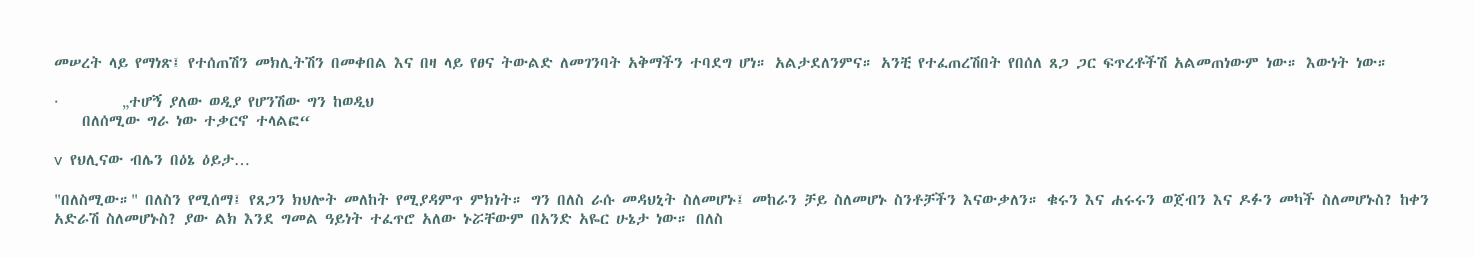መሠረት ላይ የማነጽ፤ የተሰጠሽን መክሊትሽን በመቀበል እና በዛ ላይ የፀና ትውልድ ለመገንባት አቅማችን ተባደግ ሆነ። አልታደለንምና። አንቺ የተፈጠረሽበት የበሰለ ጸጋ ጋር ፍጥረቶችሽ አልመጠነውም ነው። እውነት ነው።

·         „ተሆኝ ያለው ወዲያ የሆንሽው ግን ከወዲህ
    በለሰሚው ግራ ነው ተቃርኖ ተላልፎ“

v  የህሊናው ብሌን በዕኔ ዕይታ…

"በለስሚው።" በለስን የሚሰማ፤ የጸጋን ክህሎት መለከት የሚያዳምጥ ምክነት። ግን በለስ ራሱ መዳህኒት ስለመሆኑ፤ መከራን ቻይ ስለመሆኑ ስንቶቻችን እናውቃለን። ቁሩን እና ሐሩሩን ወጀብን እና ዶፉን መካች ስለመሆኑስ? ከቀን አድራሽ ስለመሆኑስ? ያው ልክ እንደ ግመል ዓይነት ተፈጥሮ አለው ኑሯቸውም በአንድ አዬር ሁኔታ ነው። በለስ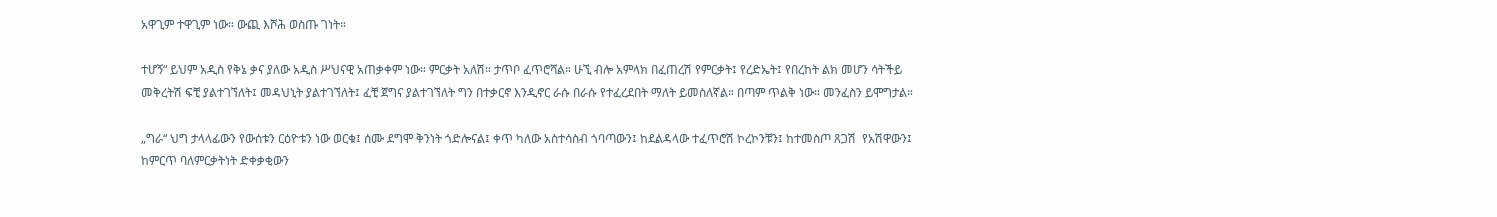አዋጊም ተዋጊም ነው። ውጪ እሾሕ ወስጡ ገነት።

ተሆኝ“ ይህም አዲስ የቅኔ ቃና ያለው አዲስ ሥህናዊ አጠቃቀም ነው። ምርቃት አለሽ። ታጥቦ ፈጥሮሻል። ሁኚ ብሎ አምላክ በፈጠረሽ የምርቃት፤ የረድኤት፤ የበረከት ልክ መሆን ሳትችይ መቅረትሽ ፍቺ ያልተገኘለት፤ መዳህኒት ያልተገኘለት፤ ፈቺ ጀግና ያልተገኘለት ግን በተቃርኖ እንዲኖር ራሱ በራሱ የተፈረደበት ማለት ይመስለኛል። በጣም ጥልቅ ነው። መንፈስን ይሞግታል።

„ግራ“ ህግ ታላላፊውን የውሰቱን ርዕዮቱን ነው ወርቁ፤ ሰሙ ደግሞ ቅንነት ጎድሎናል፤ ቀጥ ካለው አስተሳስብ ጎባጣውን፤ ከደልዳላው ተፈጥሮሽ ኮረኮንቹን፤ ከተመስጦ ጸጋሽ  የአሽዋውን፤ ከምርጥ ባለምርቃትነት ድቀቃቂውን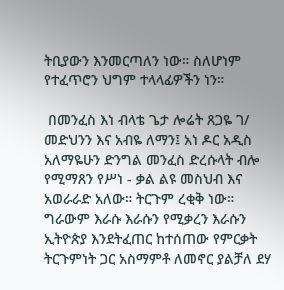ትቢያውን እንመርጣለን ነው። ስለሆነም የተፈጥሮን ህግም ተላላፊዎችን ነን።

 በመንፈስ እነ ብላቴ ጌታ ሎሬት ጸጋዬ ገ/ መድህንን እና አብዬ ለማን፤ አነ ዶር አዲስ አለማዬሁን ድንግል መንፈስ ድረሱላት ብሎ የሚማጸን የሥነ - ቃል ልዩ መስህብ እና አወራራድ አለው። ትርጉም ረቂቅ ነው። ግራውም እራሱ እራሱን የሚቃረን እራሱን ኢትዮጵያ እንደትፈጠር ከተሰጠው የምርቃት ትርጉምነት ጋር አስማምቶ ለመኖር ያልቻለ ደሃ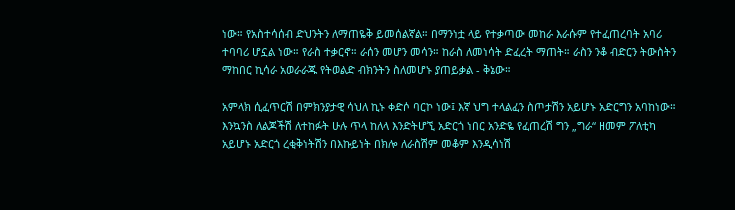ነው። የአስተሳሰብ ድህንትን ለማጠዬቅ ይመሰልኛል። በማንነቷ ላይ የተቃጣው መከራ እራሱም የተፈጠረባት አባሪ ተባባሪ ሆኗል ነው። የራስ ተቃርኖ። ራሰን መሆን መሳን። ከራስ ለመነሳት ድፈረት ማጠት። ራስን ንቆ ብድርን ትውስትን ማከበር ኪሳራ አወራራጁ የትወልድ ብክንትን ስለመሆኑ ያጠይቃል - ቅኔው።

አምላክ ሲፈጥርሽ በምክንያታዊ ሳህለ ኪኑ ቀድሶ ባርኮ ነው፤ እኛ ህግ ተላልፈን ስጦታሽን አይሆኑ አድርግን አባከነው። እንኳንስ ለልጆችሽ ለተከፉት ሁሉ ጥላ ከለላ እንድትሆኚ አድርጎ ነበር አንድዬ የፈጠረሽ ግን „ግራ“ ዘመም ፖለቲካ አይሆኑ አድርጎ ረቂቅነትሽን በእኩይነት በክሎ ለራስሽም መቆም እንዲሳነሽ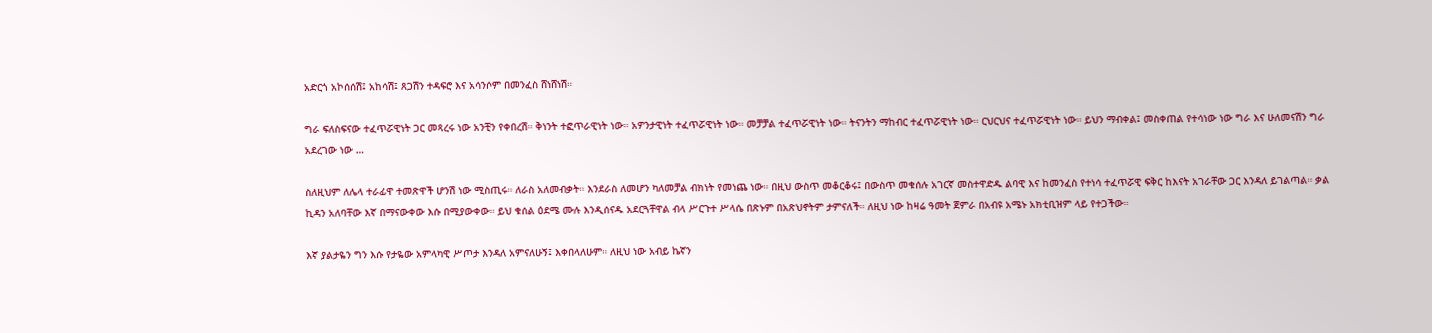አድርጎ አኮሰሰሽ፤ አከሳሽ፤ ጸጋሽን ተዳፍሮ እና አሳንሶም በመንፈስ ሸነሸነሽ።

ግራ ፍለስፍናው ተፈጥሯዊነት ጋር መጻረሩ ነው አንቺን የቀበረሽ። ቅነንት ተፎጥራዊነት ነው። አዎንታዊነት ተፈጥሯዊነት ነው። መቻቻል ተፈጥሯዊነት ነው። ትናንትን ማከብር ተፈጥሯዊነት ነው። ርህርህና ተፈጥሯዊነት ነው። ይህን ማብቀል፤ መስቀጠል የተሳነው ነው ግራ እና ሁለመናሽን ግራ አደረገው ነው …

ስለዚህም ለሌላ ተራፊዋ ተመጽዋች ሆንሽ ነው ሚስጢሩ። ለራስ አለመብቃት። እንደራስ ለመሆን ካለመቻል ብክነት የመነጨ ነው። በዚህ ውስጥ መቆርቆሩ፤ በውስጥ መቁሰሉ አገርኛ መስተዋድዱ ልባዊ እና ከመንፈስ የተነሳ ተፈጥሯዊ ፍቅር ከእናት አገራቸው ጋር እንዳለ ይገልጣል። ቃል ኪዳን አለባቸው እኛ በማናውቀው እሱ በሚያውቀው። ይህ ቁሰል ዕደሜ ሙሉ እንዲሰናዱ አደርጓቸዋል ብላ ሥርጉተ ሥላሴ በጽኑም በአጽህኖትም ታምናለች። ለዚህ ነው ከዛሬ ዓመት ጀምራ በአብዩ አሜኑ አክቲቢዝም ላይ የተጋችው።

እኛ ያልታዬን ግን እሱ የታዬው አምላካዊ ሥጦታ እንዳለ አምናለሁኝ፤ እቀበላለሁም። ለዚህ ነው አብይ ኬኛን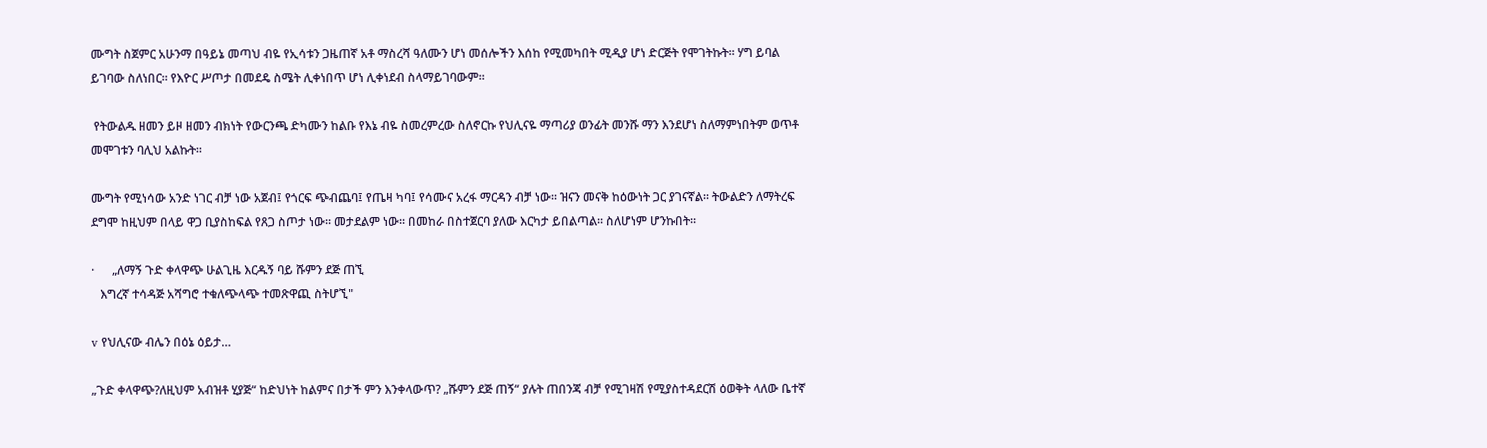ሙግት ስጀምር አሁንማ በዓይኔ መጣህ ብዬ የኢሳቱን ጋዜጠኛ አቶ ማስረሻ ዓለሙን ሆነ መሰሎችን እሰከ የሚመካበት ሚዲያ ሆነ ድርጅት የሞገትኩት። ሃግ ይባል ይገባው ስለነበር። የእዮር ሥጦታ በመደዴ ስሜት ሊቀነበጥ ሆነ ሊቀነደብ ስላማይገባውም።

 የትውልዱ ዘመን ይዞ ዘመን ብክነት የውርንጫ ድካሙን ከልቡ የእኔ ብዬ ስመረምረው ስለኖርኩ የህሊናዬ ማጣሪያ ወንፊት መንሹ ማን እንደሆነ ስለማምነበትም ወጥቶ መሞገቱን ባሊህ አልኩት።

ሙግት የሚነሳው አንድ ነገር ብቻ ነው አጀብ፤ የጎርፍ ጭብጨባ፤ የጤዛ ካባ፤ የሳሙና አረፋ ማርዳን ብቻ ነው። ዝናን መናቅ ከዕውነት ጋር ያገናኛል። ትውልድን ለማትረፍ ደግሞ ከዚህም በላይ ዋጋ ቢያስከፍል የጸጋ ስጦታ ነው። መታደልም ነው። በመከራ በስተጀርባ ያለው እርካታ ይበልጣል። ስለሆነም ሆንኩበት።

·      „ለማኝ ጉድ ቀላዋጭ ሁልጊዜ እርዱኝ ባይ ሹምን ደጅ ጠኚ
   እግረኛ ተሳዳጅ አሻግሮ ተቁለጭላጭ ተመጽዋጪ ስትሆኚ"

v የህሊናው ብሌን በዕኔ ዕይታ…

„ጉድ ቀላዋጭ?ለዚህም አብዝቶ ሂያጅ“ ከድህነት ከልምና በታች ምን እንቀላውጥ? „ሹምን ደጅ ጠኝ“ ያሉት ጠበንጃ ብቻ የሚገዛሽ የሚያስተዳደርሽ ዕወቅት ላለው ቤተኛ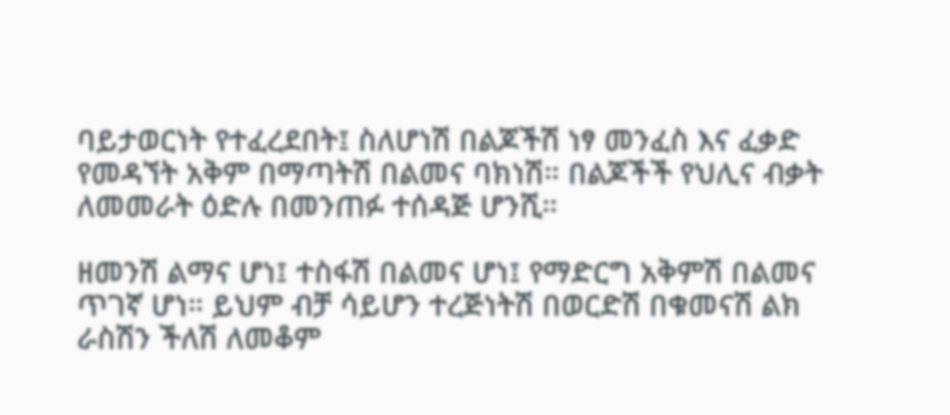ባይታወርነት የተፈረደበት፤ ስለሆነሽ በልጆችሽ ነፃ መንፈስ እና ፈቃድ የመዳኘት አቅም በማጣትሽ በልመና ባክነሽ። በልጆችች የህሊና ብቃት ለመመራት ዕድሉ በመንጠፉ ተሰዳጅ ሆንሺ።

ዘመንሽ ልማና ሆነ፤ ተስፋሽ በልመና ሆነ፤ የማድርግ አቅምሽ በልመና ጥገኛ ሆነ። ይህም ብቻ ሳይሆን ተረጅነትሽ በወርድሽ በቁመናሽ ልክ ራስሽን ችለሽ ለመቆም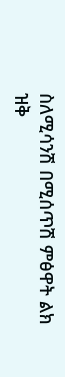ስለሚሳንሽ በሚሰጥሽ ምፅዋት ልክ ዝቅ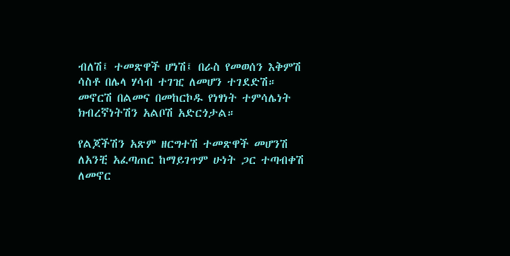ብለሽ፤ ተመጽዋች ሆነሽ፤ በራስ የመወሰን እቅምሽ ሳስቶ በሌላ ሃሳብ ተገዢ ለመሆን ተገደድሽ። መኖርሽ በልመና በመከርኮዱ የነፃነት ተምሳሌነት ክብረኛነትሽን አልቦሽ አድርጎታል።

የልጆችሽን አጽም ዘርግተሽ ተመጽዋች መሆንሽ ለአንቺ አፈጣጠር ከማይገጥም ሁነት ጋር ተጣብቀሽ ለመኖር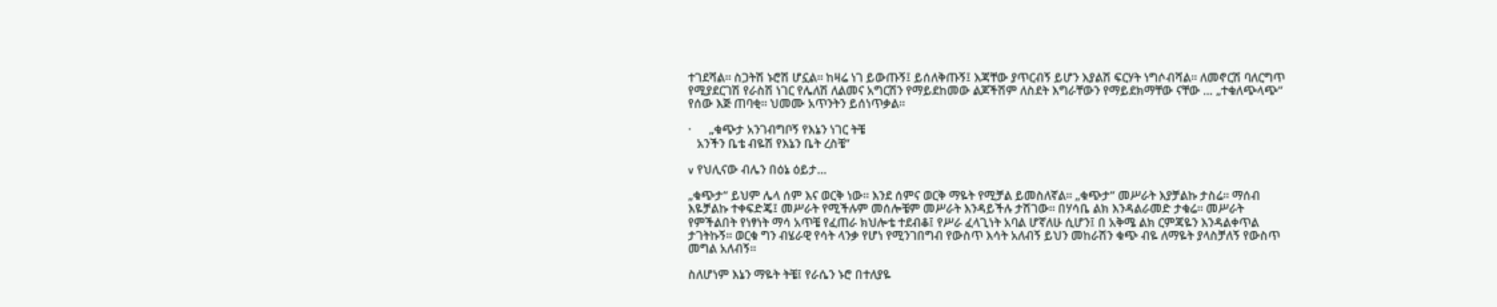ተገደሻል። ስጋትሽ ኑሮሽ ሆኗል። ከዛሬ ነገ ይውጡኝ፤ ይሰለቅጡኝ፤ እጃቸው ያጥርብኝ ይሆን እያልሽ ፍርሃት ነግሶብሻል። ለመኖርሽ ባለርግጥ የሚያደርገሽ የራስሽ ነገር የሌለሽ ለልመና አግርሽን የማይደከመው ልጆችሽም ለስደት እግራቸውን የማይደክማቸው ናቸው … „ተቁለጭላጭ“ የሰው እጅ ጠባቂ። ህመሙ አጥንትን ይሰነጥቃል።

·      „ቁጭታ አንገብግቦኝ የእኔን ነገር ትቼ
   አንችን ቤቴ ብዬሽ የእኔን ቤት ረስቼ“

v የህሊናው ብሌን በዕኔ ዕይታ…

„ቁጭታ“ ይህም ሌላ ሰም እና ወርቅ ነው። እንደ ሰምና ወርቅ ማዬት የሚቻል ይመስለኛል። „ቁጭታ“ መሥራት እያቻልኩ ታስሬ። ማሰብ እዬቻልኩ ተቀፍድጄ፤ መሥራት የሚችሉም መሰሎቼም መሥራት እንዳይችሉ ታሽገው። በሃሳቤ ልክ እንዳልራመድ ታቁሬ። መሥራት የምችልበት የነፃነት ማሳ አጥቼ የፈጠራ ክህሎቴ ተደብቆ፤ የሥራ ፈላጊነት አባል ሆኛለሁ ሲሆን፤ በ አቅሜ ልክ ርምጃዬን እንዳልቀጥል ታገትኩኝ። ወርቁ ግን ብሄራዊ የሳት ላንቃ የሆነ የሚንገበግብ የውስጥ እሳት አለብኝ ይህን መከራሽን ቁጭ ብዬ ለማዬት ያላስቻለኝ የውስጥ መግል አለብኝ።

ስለሆነም እኔን ማዬት ትቼ፤ የራሴን ኑሮ በተለያዬ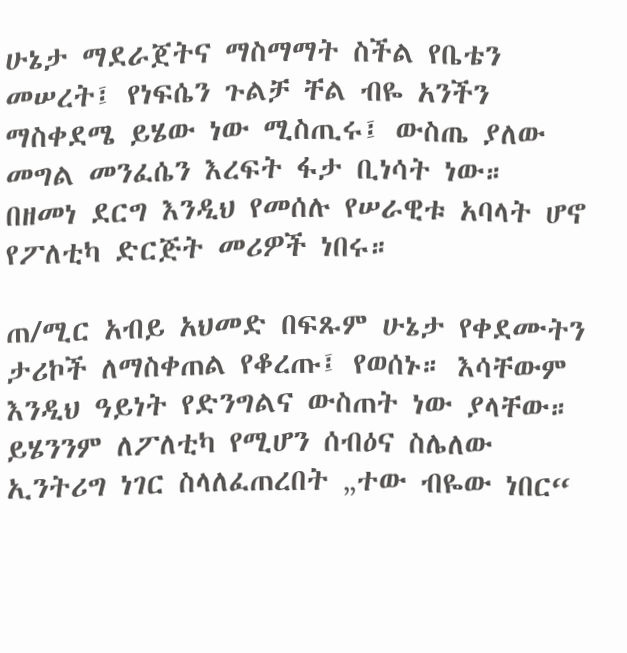ሁኔታ ማደራጀትና ማስማማት ስችል የቤቴን መሠረት፤ የነፍሴን ጉልቻ ቸል ብዬ አንችን ማስቀደሜ ይሄው ነው ሚስጢሩ፤ ውስጤ ያለው መግል መንፈሴን እረፍት ፋታ ቢነሳት ነው። በዘመነ ደርግ እንዲህ የመሰሉ የሠራዊቱ አባላት ሆኖ የፖለቲካ ድርጅት መሪዎች ነበሩ።

ጠ/ሚር አብይ አህመድ በፍጹም ሁኔታ የቀደሙትን ታሪኮች ለማስቀጠል የቆረጡ፤ የወሰኑ። እሳቸውም እንዲህ ዓይነት የድንግልና ውስጠት ነው ያላቸው። ይሄንንም ለፖለቲካ የሚሆን ሰብዕና ስሌለው ኢንትሪግ ነገር ስላለፈጠረበት „ተው ብዬው ነበር“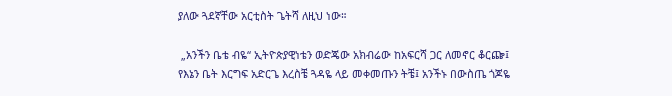ያለው ጓደኛቸው አርቲስት ጌትሻ ለዚህ ነው።

 „አንችን ቤቴ ብዬ“ ኢትዮጵያዊነቴን ወድጄው አክብሬው ከአፍርሻ ጋር ለመኖር ቆርጬ፤ የእኔን ቤት እርግፍ አድርጌ እረስቼ ጓዳዬ ላይ መቀመጡን ትቼ፤ አንችኑ በውስጤ ጎጆዬ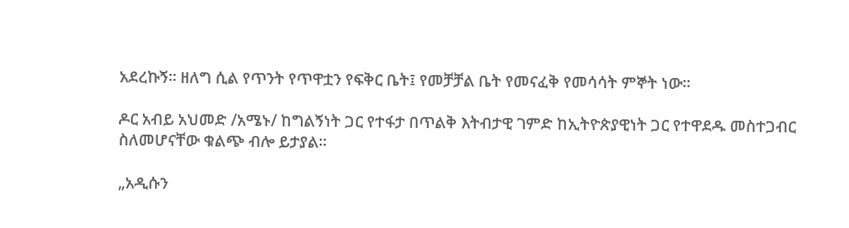አደረኩኝ። ዘለግ ሲል የጥንት የጥዋቷን የፍቅር ቤት፤ የመቻቻል ቤት የመናፈቅ የመሳሳት ምኞት ነው።

ዶር አብይ አህመድ /አሜኑ/ ከግልኝነት ጋር የተፋታ በጥልቅ እትብታዊ ገምድ ከኢትዮጵያዊነት ጋር የተዋደዱ መስተጋብር ስለመሆናቸው ቁልጭ ብሎ ይታያል።

„አዲሱን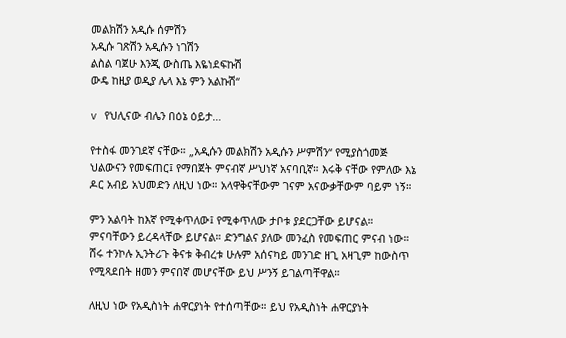መልክሽን አዲሱ ሰምሽን
አዲሱ ገጽሽን አዲሱን ነገሽን
ልስል ባጀሁ እንጂ ውስጤ እዬነደፍኩሽ
ውዴ ከዚያ ወዲያ ሌላ እኔ ምን አልኩሽ“

v የህሊናው ብሌን በዕኔ ዕይታ…

የተስፋ መንገደኛ ናቸው። „አዲሱን መልክሽን አዲሱን ሥምሽን“ የሚያስጎመጅ ህልውናን የመፍጠር፤ የማበጀት ምናብኛ ሥህነኛ አናባቢኛ። እሩቅ ናቸው የምለው እኔ ዶር አብይ አህመድን ለዚህ ነው። አላዋቅናቸውም ገናም አናውቃቸውም ባይም ነኝ።

ምን አልባት ከእኛ የሚቀጥለው፤ የሚቀጥለው ታቦቱ ያደርጋቸው ይሆናል። ምናባቸውን ይረዳላቸው ይሆናል። ድንግልና ያለው መንፈስ የመፍጠር ምናብ ነው። ሸሩ ተንኮሉ ኢንትሪጉ ቅናቱ ቅብረቱ ሁሉም አሰናካይ መንገድ ዘጊ አዛጊም ከውስጥ የሚጻደበት ዘመን ምናበኛ መሆናቸው ይህ ሥንኝ ይገልጣቸዋል።

ለዚህ ነው የአዲስነት ሐዋርያነት የተሰጣቸው። ይህ የአዲስነት ሐዋርያነት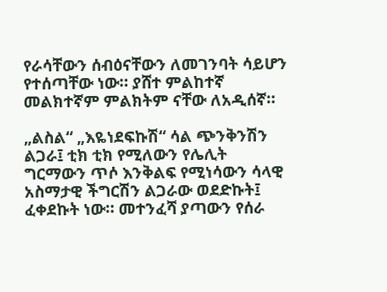የራሳቸውን ሰብዕናቸውን ለመገንባት ሳይሆን የተሰጣቸው ነው። ያሸተ ምልከተኛ መልክተኛም ምልክትም ናቸው ለአዲሰኛ።

„ልስል“ „እዬነደፍኩሽ“ ሳል ጭንቅንሽን ልጋራ፤ ቲክ ቲክ የሚለውን የሌሊት ግርማውን ጥሶ እንቅልፍ የሚነሳውን ሳላዊ አስማታዊ ችግርሽን ልጋራው ወደድኩት፤ ፈቀደኩት ነው። መተንፈሻ ያጣውን የሰራ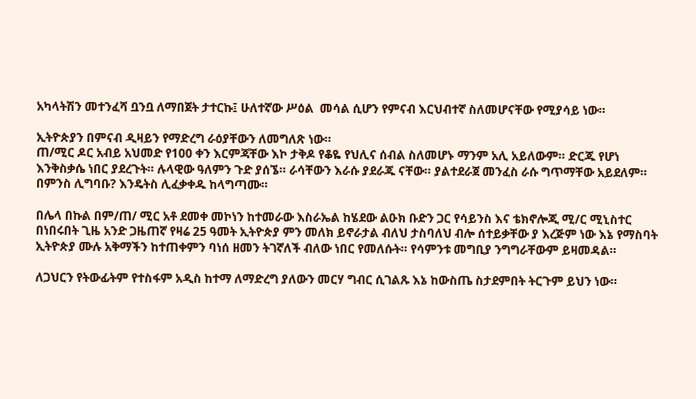አካላትሽን መተንፈሻ ቧንቧ ለማበጀት ታተርኩ፤ ሁለተኛው ሥዕል  መሳል ሲሆን የምናብ እርህብተኛ ስለመሆናቸው የሚያሳይ ነው።

ኢትዮጵያን በምናብ ዲዛይን የማድረግ ራዕያቸውን ለመግለጽ ነው።
ጠ/ሚር ዶር አብይ አህመድ የ100 ቀን እርምጃቸው እኮ ታቅዶ የቆዬ የህሊና ሰብል ስለመሆኑ ማንም አሊ አይለውም። ድርጁ የሆነ እንቅስቃሴ ነበር ያደረጉት። ሉላዊው ዓለምን ጉድ ያሰኜ። ራሳቸውን እራሱ ያደራጁ ናቸው። ያልተደራጀ መንፈስ ራሱ ግጥማቸው አይደለም። በምንስ ሊግባቡ? እንዴትስ ሊፈቃቀዱ ከላግጣሙ።

በሌላ በኩል በም/ጠ/ ሚር አቶ ደመቀ መኮነን ከተመራው እስራኤል ከሄደው ልዑክ ቡድን ጋር የሳይንስ እና ቴክኖሎጂ ሚ/ር ሚኒስተር በነበሩበት ጊዜ አንድ ጋዜጠኛ የዛሬ 25 ዓመት ኢትዮጵያ ምን መለክ ይኖራታል ብለህ ታስባለህ ብሎ ሰተይቃቸው ያ እረጅም ነው እኔ የማስባት ኢትዮጵያ ሙሉ አቅማችን ከተጠቀምን ባነሰ ዘመን ትገኛለች ብለው ነበር የመለሱት። የሳምንቱ መግቢያ ንግግራቸውም ይዛመዳል።

ለጋህርን የትውፊትም የተስፋም አዲስ ከተማ ለማድረግ ያለውን መርሃ ግብር ሲገልጹ እኔ ከውስጤ ስታደምበት ትርጉም ይህን ነው።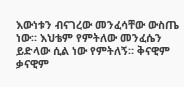እውነቱን ብናገረው መንፈሳቸው ውስጤ ነው። እህቴም የምትለው መንፈሴን ይድላው ሲል ነው የምትለኝ። ቅናዊም ቃናዊም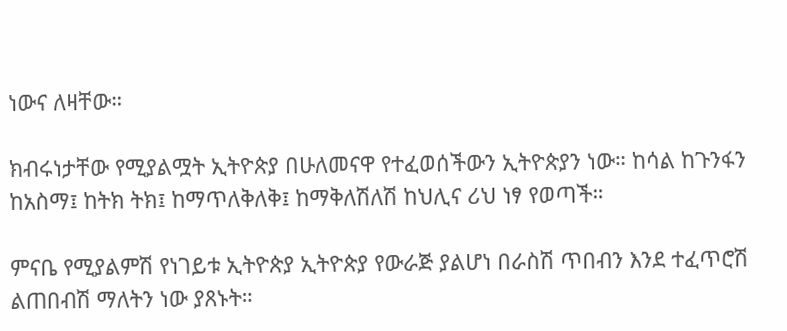ነውና ለዛቸው።

ክብሩነታቸው የሚያልሟት ኢትዮጵያ በሁለመናዋ የተፈወሰችውን ኢትዮጵያን ነው። ከሳል ከጉንፋን  ከአስማ፤ ከትክ ትክ፤ ከማጥለቅለቅ፤ ከማቅለሽለሽ ከህሊና ሪህ ነፃ የወጣች።

ምናቤ የሚያልምሽ የነገይቱ ኢትዮጵያ ኢትዮጵያ የውራጅ ያልሆነ በራስሽ ጥበብን እንደ ተፈጥሮሽ ልጠበብሽ ማለትን ነው ያጸኑት።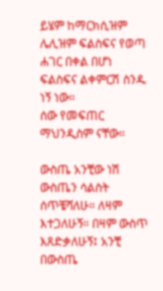ይሄም ከማርክሲዝም ሌሊዝም ፍልስፍና የወጣ ሐገር በቀል በሆነ ፍልስፍና ልቀምርሽ ስንዱ ነኝ ነው።
ሰው የመፍጠር ማህንዲስም ናቸው።

ውስጤ አንቺው ነሽ ውስጤን ሳልስት ሰጥቼሻለሁ። ለዛም እተጋለሁኝ። በዛም ውስጥ እጸድቃለሁኝ፤ አንቺ በውስጤ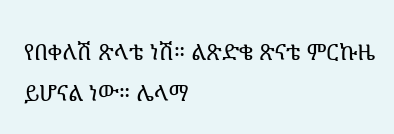የበቀለሽ ጽላቴ ነሽ። ልጽድቄ ጽናቴ ምርኩዜ ይሆናል ነው። ሌላማ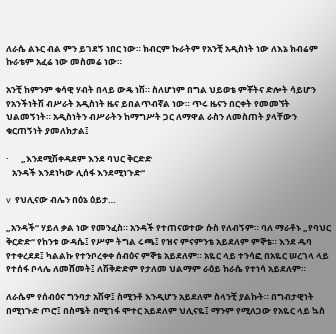ለራሴ ልኑር ብል ምን ይገደኝ ነበር ነው። ክብርም ኩራትም የአንቺ አዲስነት ነው ለእኔ ክብሬም ኩራቴም አፈሬ ነው መስመሬ ነው።

አንቺ ከምንም ቁሳዊ ሃብት በላይ ውዴ ነሽ። ስለሆነም በግል ህይወቴ ምቾትና ድሎት ሳይሆን የአንችነትሽ ብሥራት አዲስነት ዜና ይበልጥብኛል ነው። ጥሩ ዜናን በርቀት የመመኘት ህልመኝነት። አዲስነትን ብሥራትን ከማግሥት ጋር ለማዋል ራስን ለመስጠት ያላቸውን ቁርጠኝነት ያመለክታል፤

·      „እንደሚሽቀዳደም እንደ ባህር ቅርድድ
   አንዳች እንደነካው ሊሰፋ እንደሚነጉድ“

v  የህሊናው ብሌን በዕኔ ዕይታ…

„አንዳች“ ሃይለ ቃል ነው የመንፈስ። አንዳች የተጠናወተው ሱስ የለብኝም። ባለ ማራቶኑ „የባህር ቅርድድ“ የከንቱ ውዳሴ፤ የሥም ትግል ሩጫ፤ የዝና ምናምንቴ አይደለም ምኞቴ። እንደ ዱባ የተቀረደደ፤ ካልልኩ የተንቦረቀቀ ሰብዕና ምኞቴ አይደለም። አዬር ላይ ተንሳፎ በአዬር ሠረገላ ላይ የተሰፋ ቦላሌ ለመሸመት፤ ለሽቅድድም የታለመ ህልማም ራዕይ ከራሴ የተነሳ አይደለም።

ለራሴም የሰብዕና ግንባታ አሽዋ፤ ስሚንቶ እንዲሆን አይደለም ስላንቺ ያልኩት። በግብታዊነት በሚነጉድ ጦሮ፤ በስሜት በሚገፋ ሞተር አይደለም ህሊናዬ፤ ማንም የሚለጋው የአዬር ላይ ኳስ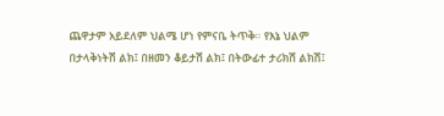ጨዋታም አይደለም ህልሜ ሆነ የምናቤ ትጥቅ። የእኔ ህልም በታላቅነትሽ ልክ፤ በዘመን ቆይታሽ ልክ፤ በትውፊተ ታሪክሽ ልክሽ፤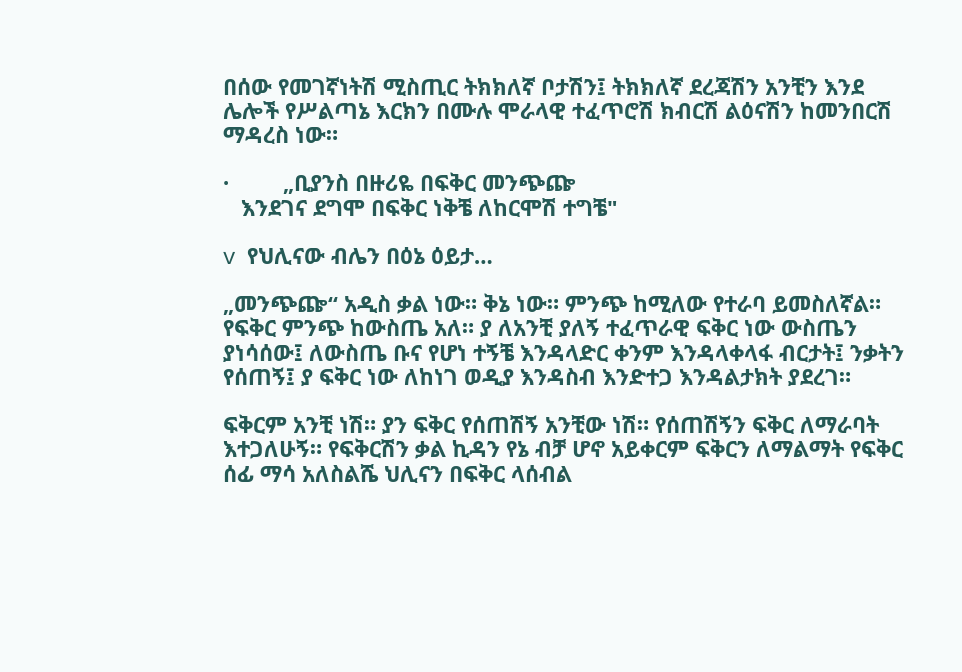በሰው የመገኛነትሽ ሚስጢር ትክክለኛ ቦታሽን፤ ትክክለኛ ደረጃሽን አንቺን እንደ ሌሎች የሥልጣኔ እርክን በሙሉ ሞራላዊ ተፈጥሮሽ ክብርሽ ልዕናሽን ከመንበርሽ ማዳረስ ነው።

·         „ቢያንስ በዙሪዬ በፍቅር መንጭጬ
   እንደገና ደግሞ በፍቅር ነቅቼ ለከርሞሽ ተግቼ"

v  የህሊናው ብሌን በዕኔ ዕይታ…

„መንጭጬ“ አዲስ ቃል ነው። ቅኔ ነው። ምንጭ ከሚለው የተራባ ይመስለኛል። የፍቅር ምንጭ ከውስጤ አለ። ያ ለአንቺ ያለኝ ተፈጥራዊ ፍቅር ነው ውስጤን ያነሳሰው፤ ለውስጤ ቡና የሆነ ተኝቼ እንዳላድር ቀንም እንዳላቀላፋ ብርታት፤ ንቃትን የሰጠኝ፤ ያ ፍቅር ነው ለከነገ ወዲያ እንዳስብ እንድተጋ እንዳልታክት ያደረገ።

ፍቅርም አንቺ ነሽ። ያን ፍቅር የሰጠሽኝ አንቺው ነሽ። የሰጠሽኝን ፍቅር ለማራባት እተጋለሁኝ። የፍቅርሽን ቃል ኪዳን የኔ ብቻ ሆኖ አይቀርም ፍቅርን ለማልማት የፍቅር ሰፊ ማሳ አለስልሼ ህሊናን በፍቅር ላሰብል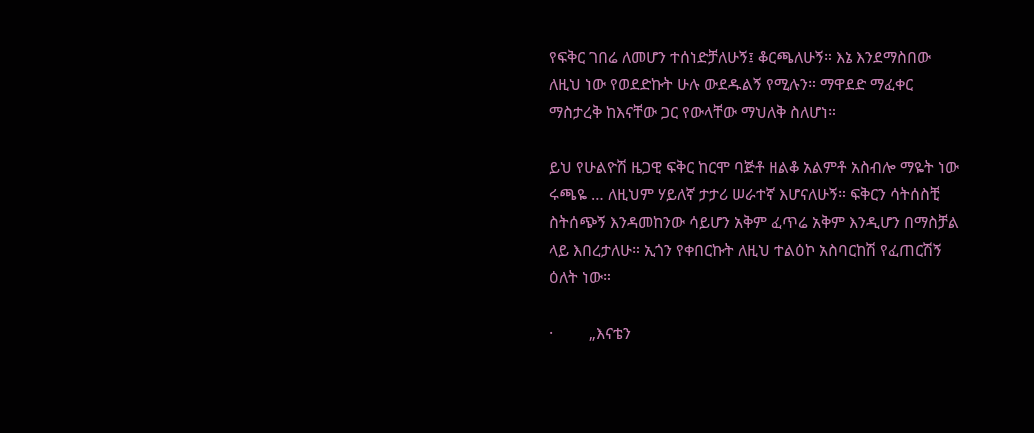የፍቅር ገበሬ ለመሆን ተሰነድቻለሁኝ፤ ቆርጫለሁኝ። እኔ እንደማስበው ለዚህ ነው የወደድኩት ሁሉ ውደዱልኝ የሚሉን። ማዋደድ ማፈቀር ማስታረቅ ከእናቸው ጋር የውላቸው ማህለቅ ስለሆነ።

ይህ የሁልዮሽ ዜጋዊ ፍቅር ከርሞ ባጅቶ ዘልቆ አልምቶ አስብሎ ማዬት ነው ሩጫዬ … ለዚህም ሃይለኛ ታታሪ ሠራተኛ እሆናለሁኝ። ፍቅርን ሳትሰስቺ ስትሰጭኝ እንዳመከንው ሳይሆን አቅም ፈጥሬ አቅም እንዲሆን በማስቻል ላይ እበረታለሁ። ኢጎን የቀበርኩት ለዚህ ተልዕኮ አስባርከሽ የፈጠርሽኝ ዕለት ነው።

·         „እናቴን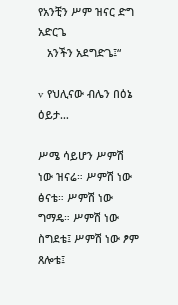የአንቺን ሥም ዝናር ድግ አድርጌ
   አንችን አደግድጌ፤“

v  የህሊናው ብሌን በዕኔ ዕይታ…

ሥሜ ሳይሆን ሥምሽ ነው ዝናሬ። ሥምሽ ነው ፅናቴ። ሥምሽ ነው ግማዴ። ሥምሽ ነው ስግደቴ፤ ሥምሽ ነው ፆም ጸሎቴ፤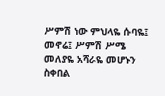ሥምሽ ነው ምህላዬ ሱባዬ፤ መኖሬ፤ ሥምሽ ሥሜ መለያዬ አሻራዬ መሆኑን ስቀበል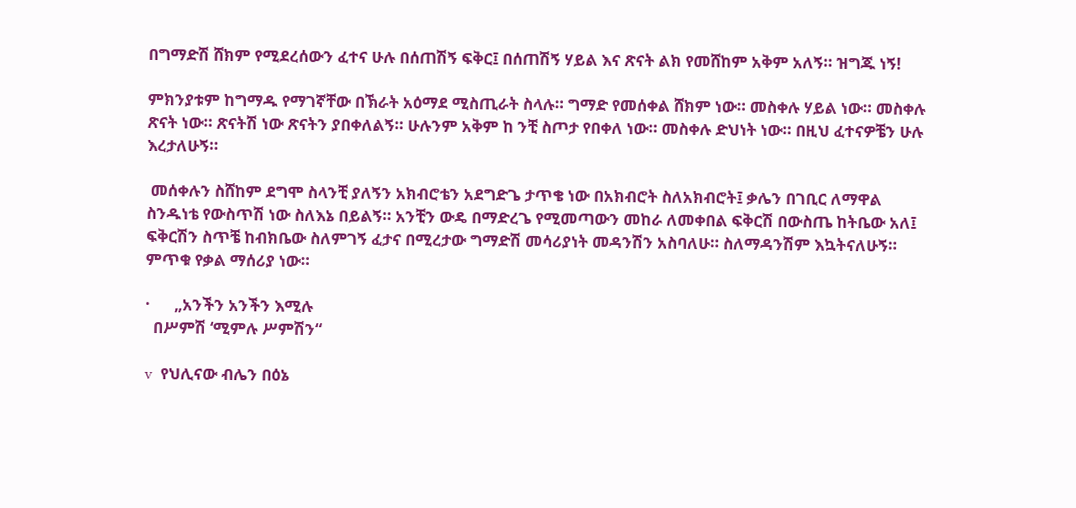በግማድሽ ሸክም የሚደረሰውን ፈተና ሁሉ በሰጠሽኝ ፍቅር፤ በሰጠሽኝ ሃይል እና ጽናት ልክ የመሸከም አቅም አለኝ። ዝግጁ ነኝ!

ምክንያቱም ከግማዱ የማገኛቸው በኽራት አዕማደ ሚስጢራት ስላሉ። ግማድ የመሰቀል ሸክም ነው። መስቀሉ ሃይል ነው። መስቀሉ ጽናት ነው። ጽናትሽ ነው ጽናትን ያበቀለልኝ። ሁሉንም አቅም ከ ንቺ ስጦታ የበቀለ ነው። መስቀሉ ድህነት ነው። በዚህ ፈተናዎቼን ሁሉ እረታለሁኝ።

 መሰቀሉን ስሸከም ደግሞ ስላንቺ ያለኝን አክብሮቴን አደግድጌ ታጥቄ ነው በአክብሮት ስለአክብሮት፤ ቃሌን በገቢር ለማዋል ስንዱነቴ የውስጥሽ ነው ስለእኔ በይልኝ። አንቺን ውዴ በማድረጌ የሚመጣውን መከራ ለመቀበል ፍቅርሽ በውስጤ ከትቤው አለ፤ ፍቅርሽን ስጥቼ ከብክቤው ስለምገኝ ፈታና በሚረታው ግማድሽ መሳሪያነት መዳንሽን አስባለሁ። ስለማዳንሽም እኳትናለሁኝ። ምጥቁ የቃል ማሰሪያ ነው።

·      „አንችን አንችን እሚሉ
  በሥምሽ ‘ሚምሉ ሥምሽን“

v  የህሊናው ብሌን በዕኔ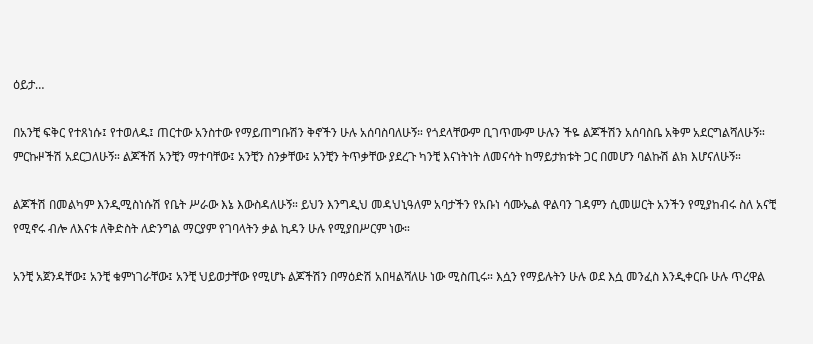ዕይታ…

በአንቺ ፍቅር የተጸነሱ፤ የተወለዱ፤ ጠርተው አንስተው የማይጠግቡሽን ቅኖችን ሁሉ አሰባስባለሁኝ። የጎደላቸውም ቢገጥሙም ሁሉን ችዬ ልጆችሽን አሰባስቤ አቅም አደርግልሻለሁኝ። ምርኩዞችሽ አደርጋለሁኝ። ልጆችሽ አንቺን ማተባቸው፤ አንቺን ስንቃቸው፤ አንቺን ትጥቃቸው ያደረጉ ካንቺ እናነትነት ለመናሳት ከማይታክቱት ጋር በመሆን ባልኩሽ ልክ እሆናለሁኝ።

ልጆችሽ በመልካም እንዲሚስነሱሽ የቤት ሥራው እኔ እውስዳለሁኝ። ይህን እንግዲህ መዳህኒዓለም አባታችን የአቡነ ሳሙኤል ዋልባን ገዳምን ሲመሠርት አንችን የሚያከብሩ ስለ አናቺ የሚኖሩ ብሎ ለእናቱ ለቅድስት ለድንግል ማርያም የገባላትን ቃል ኪዳን ሁሉ የሚያበሥርም ነው።

አንቺ አጀንዳቸው፤ አንቺ ቁምነገራቸው፤ አንቺ ህይወታቸው የሚሆኑ ልጆችሽን በማዕድሽ አበዛልሻለሁ ነው ሚስጢሩ። እሷን የማይሉትን ሁሉ ወደ እሷ መንፈስ እንዲቀርቡ ሁሉ ጥረዋል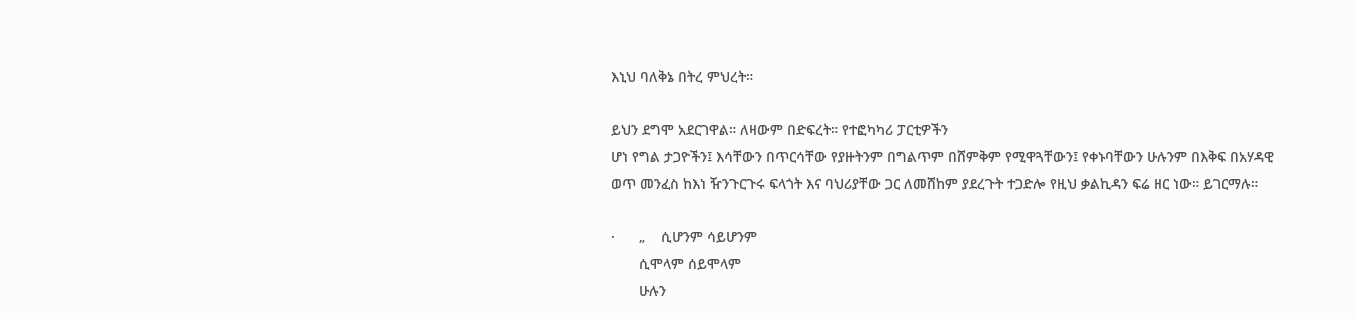እኒህ ባለቅኔ በትረ ምህረት።

ይህን ደግሞ አደርገዋል። ለዛውም በድፍረት። የተፎካካሪ ፓርቲዎችን
ሆነ የግል ታጋዮችን፤ እሳቸውን በጥርሳቸው የያዙትንም በግልጥም በሸምቅም የሚዋጓቸውን፤ የቀኑባቸውን ሁሉንም በእቅፍ በአሃዳዊ
ወጥ መንፈስ ከእነ ዥንጉርጉሩ ፍላጎት እና ባህሪያቸው ጋር ለመሸከም ያደረጉት ተጋድሎ የዚህ ቃልኪዳን ፍሬ ዘር ነው። ይገርማሉ።

·      „    ሲሆንም ሳይሆንም
       ሲሞላም ሰይሞላም
       ሁሉን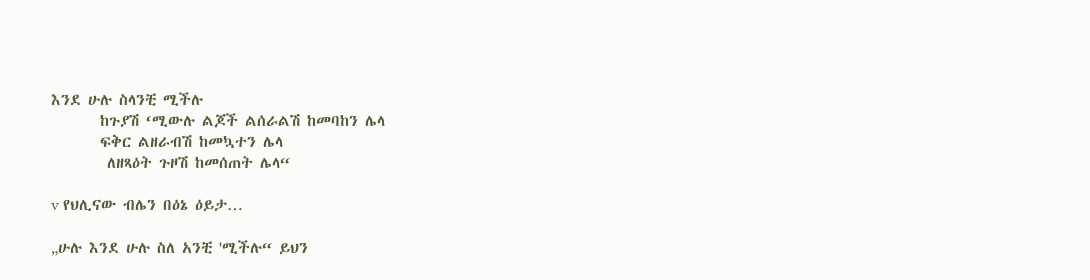እንደ ሁሉ ስላንቺ ሚችሉ
       ከጉያሽ ‘ሚውሉ ልጆች ልሰራልሽ ከመባከን ሌላ
       ፍቅር ልዘራብሽ ከመኳተን ሌላ
        ለዘጻዕት ጉዞሽ ከመሰጠት ሌላ“

v የህሊናው ብሌን በዕኔ ዕይታ…

„ሁሉ እንደ ሁሉ ስለ አንቺ 'ሚችሉ“ ይህን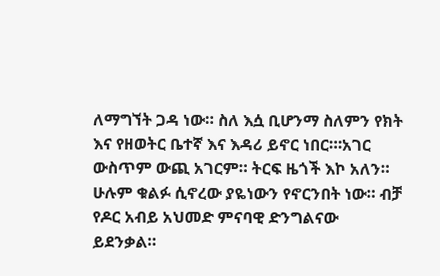ለማግኘት ጋዳ ነው። ስለ እሷ ቢሆንማ ስለምን የክት እና የዘወትር ቤተኛ እና እዳሪ ይኖር ነበር።፡አገር ውስጥም ውጪ አገርም። ትርፍ ዜጎች እኮ አለን። ሁሉም ቁልፉ ሲኖረው ያዬነውን የኖርንበት ነው። ብቻ የዶር አብይ አህመድ ምናባዊ ድንግልናው ይደንቃል።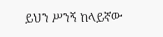ይህን ሥንኝ ከላይኛው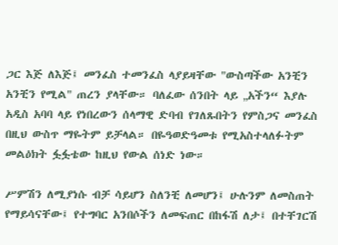ጋር እጅ ለእጅ፤ መንፈስ ተመንፈስ ላያይዛቸው "ውስጣችው አንቺን አንቺን የሚል" ጠረን ያላቸው። ባለፈው ሰንበት ላይ „አችን“ እያሉ አዲስ አባባ ላይ የነበረውን ሰላማዊ ድባብ የገለጹበትን የምስጋና መንፈስ በዚህ ውስጥ ማዬትም ይቻላል። በዬዓወድዓመቱ የሚአስተላለፉትም መልዕክት ፏፏቴው ከዚህ የውል ሰነድ ነው።

ሥምሽን ለሚያነሱ ብቻ ሳይሆን ስለንቺ ለመሆን፤ ሁሉንም ለመስጠት የማይሳናቸው፤ የተግባር አንበሶችን ለመፍጠር በከፋሽ ለታ፤ በተቸገርሽ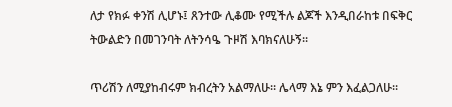ለታ የክፉ ቀንሽ ሊሆኑ፤ ጸንተው ሊቆሙ የሚችሉ ልጆች እንዲበራከቱ በፍቅር ትውልድን በመገንባት ለትንሳዔ ጉዞሽ እባክናለሁኝ።

ጥሪሽን ለሚያከብሩም ክብረትን አልማለሁ። ሌላማ እኔ ምን እፈልጋለሁ።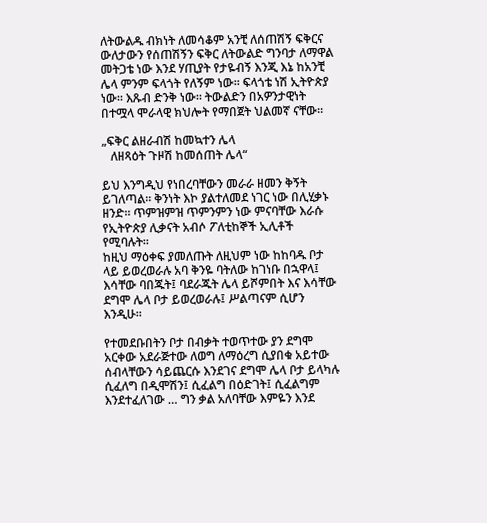ለትውልዱ ብክነት ለመሳቆም አንቺ ለሰጠሽኝ ፍቅርና ውለታውን የሰጠሽኝን ፍቅር ለትውልድ ግንባታ ለማዋል መትጋቴ ነው እንደ ሃጢያት የታዬብኝ እንጂ እኔ ከአንቺ ሌላ ምንም ፍላጎት የለኝም ነው። ፍላጎቴ ነሽ ኢትዮጵያ ነው። እጹብ ድንቅ ነው። ትውልድን በአዎንታዊነት በተሟላ ሞራላዊ ክህሎት የማበጀት ህልመኛ ናቸው።

„ፍቅር ልዘራብሽ ከመኳተን ሌላ
   ለዘጻዕት ጉዞሽ ከመሰጠት ሌላ“

ይህ እንግዲህ የነበረባቸውን መራራ ዘመን ቅኝት ይገለጣል። ቅንነት እኮ ያልተለመደ ነገር ነው በሊሂቃኑ ዘንድ። ጥምዝምዝ ጥምንምን ነው ምናባቸው እራሱ የኢትዮጵያ ሊቃናት አብሶ ፖለቲከኞች ኢሊቶች የሚባሉት።
ከዚህ ማዕቀፍ ያመለጡት ለዚህም ነው ከከባዱ ቦታ ላይ ይወረወራሉ አባ ቅንዬ ባትለው ከገነቡ በኋዋላ፤ እሳቸው ባበጁት፤ ባደራጁት ሌላ ይሾምበት እና እሳቸው ደግሞ ሌላ ቦታ ይወረወራሉ፤ ሥልጣናም ሲሆን እንዲሁ።

የተመደቡበትን ቦታ በብቃት ተወጥተው ያን ደግሞ አርቀው አደራጅተው ለወግ ለማዕረግ ሲያበቁ አይተው ሰብላቸውን ሳይጨርሱ እንደገና ደግሞ ሌላ ቦታ ይላካሉ ሲፈለግ በዲሞሽን፤ ሲፈልግ በዕድገት፤ ሲፈልግም እንደተፈለገው … ግን ቃል አለባቸው እምዬን እንደ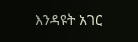እንዳዩት አገር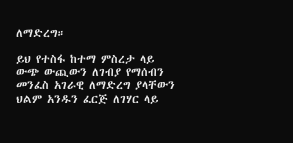ለማድረግ።

ይህ የተስፋ ከተማ ምስረታ ላይ ውጭ ውጪውን ለገብያ የማሰብን መንፈስ አገራዊ ለማድረግ ያላቸውን ህልም አንዱን ፈርጅ ለገሃር ላይ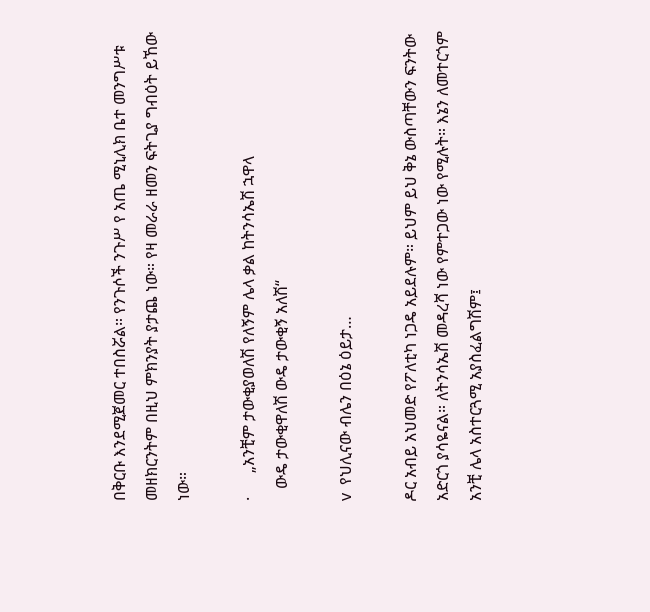በቅርቡ እንደሚጀመር ተበስሯል። የንጉሶች ንጉሥ የ አጤ ሚኒሊክ ቤተ መንግሥቱ መዘክርንትም በዚህ ምክንያት ያታጨ ነው። የዛ መራራ ዘመን ፍትጊያ ግብዕት ይኸው ነው።

·      „አንቺም ታውቂያወለሽ የለኝም ሌላ ቃል ከትንሳኤሽ ኋዋላ
   ውዴ ታውቂዋለሽ ውዴ ታውቂኝ አለሽ“

v  የህሊናው ብሌን በዕኔ ዕይታ…

ዶር አብይ አህመድ የፖለቲካ ነጋዴ አይደሉም። ይህም ይህ ቅኔ ውስጣቸውን ፍንትው አድርጎ ያሳዬናል። ለትንሳኤሽ መዳረሻ ነው የምተጋው ነው የሚሉት። እኔን ለመተርጎም አንቺ ሌላ አስተርጓሚ አያስፈልግሽም፤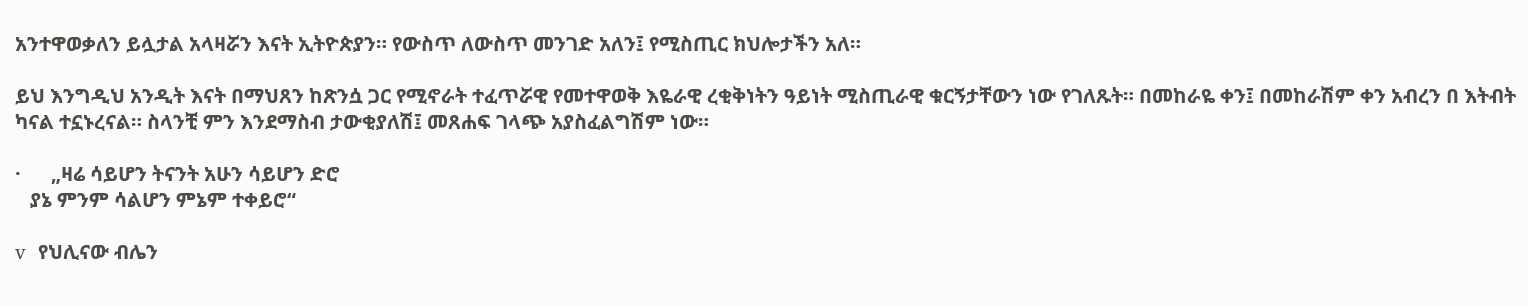አንተዋወቃለን ይሏታል አላዛሯን እናት ኢትዮጵያን። የውስጥ ለውስጥ መንገድ አለን፤ የሚስጢር ክህሎታችን አለ።

ይህ እንግዲህ አንዲት እናት በማህጸን ከጽንሷ ጋር የሚኖራት ተፈጥሯዊ የመተዋወቅ እዬራዊ ረቂቅነትን ዓይነት ሚስጢራዊ ቁርኝታቸውን ነው የገለጹት። በመከራዬ ቀን፤ በመከራሽም ቀን አብረን በ እትብት ካናል ተኗኑረናል። ስላንቺ ምን እንደማስብ ታውቂያለሽ፤ መጸሐፍ ገላጭ አያስፈልግሽም ነው።

·      „ዛሬ ሳይሆን ትናንት አሁን ሳይሆን ድሮ
   ያኔ ምንም ሳልሆን ምኔም ተቀይሮ“

v  የህሊናው ብሌን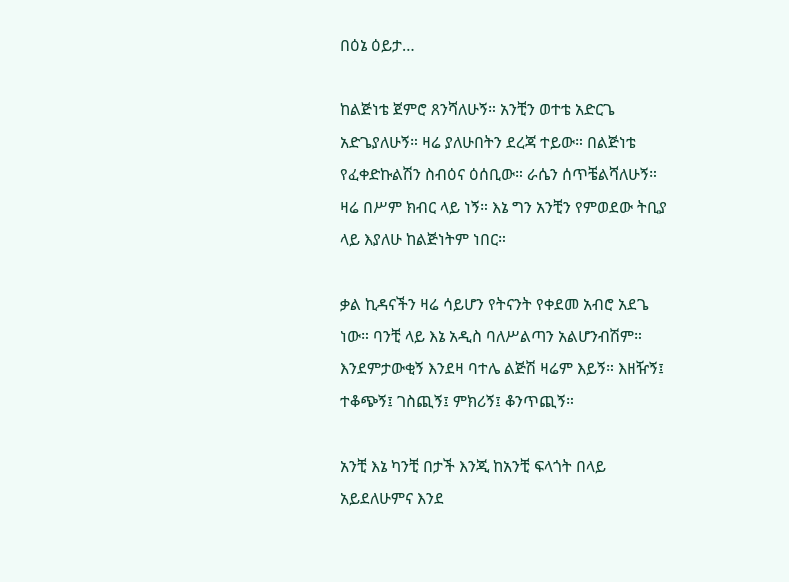በዕኔ ዕይታ…

ከልጅነቴ ጀምሮ ጸንሻለሁኝ። አንቺን ወተቴ አድርጌ አድጌያለሁኝ። ዛሬ ያለሁበትን ደረጃ ተይው። በልጅነቴ የፈቀድኩልሽን ስብዕና ዕሰቢው። ራሴን ሰጥቼልሻለሁኝ። ዛሬ በሥም ክብር ላይ ነኝ። እኔ ግን አንቺን የምወደው ትቢያ ላይ እያለሁ ከልጅነትም ነበር።

ቃል ኪዳናችን ዛሬ ሳይሆን የትናንት የቀደመ አብሮ አደጌ ነው። ባንቺ ላይ እኔ አዲስ ባለሥልጣን አልሆንብሽም። እንደምታውቂኝ እንደዛ ባተሌ ልጅሽ ዛሬም እይኝ። እዘዥኝ፤ ተቆጭኝ፤ ገስጪኝ፤ ምክሪኝ፤ ቆንጥጪኝ።

አንቺ እኔ ካንቺ በታች እንጂ ከአንቺ ፍላጎት በላይ አይደለሁምና እንደ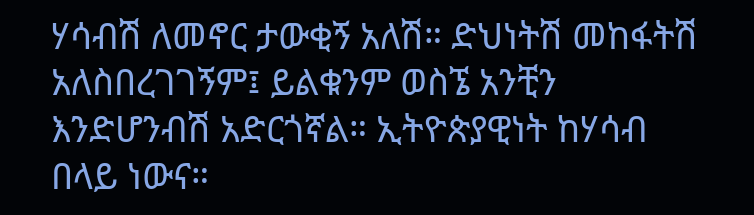ሃሳብሽ ለመኖር ታውቂኝ አለሽ። ድህነትሽ መከፋትሽ አለስበረገገኝም፤ ይልቁንም ወስኜ አንቺን እንድሆንብሽ አድርጎኛል። ኢትዮጵያዊነት ከሃሳብ በላይ ነውና።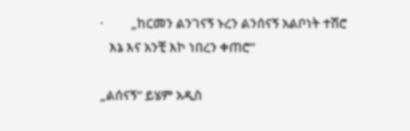·         „ከርመን ልንገናኝ ኑረን ልንሰናኝ አልቦነት ተሽሮ
   እኔ እና አንቺ እኮ ነበረን ቀጠሮ“

„ልሰናኝ“ ይሄም አዲስ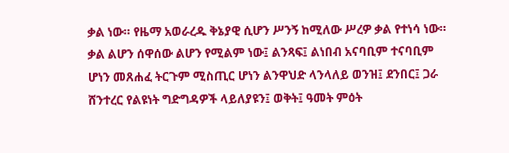ቃል ነው። የዜማ አወራረዱ ቅኔያዊ ሲሆን ሥንኝ ከሚለው ሥረዎ ቃል የተነሳ ነው። ቃል ልሆን ሰዋሰው ልሆን የሚልም ነው፤ ልንጻፍ፤ ልነበብ አናባቢም ተናባቢም ሆነን መጸሐፈ ትርጉም ሚስጢር ሆነን ልንዋህድ ላንላለይ ወንዝ፤ ደንበር፤ ጋራ ሸንተረር የልዩነት ግድግዳዎች ላይለያዩን፤ ወቅት፤ ዓመት ምዕት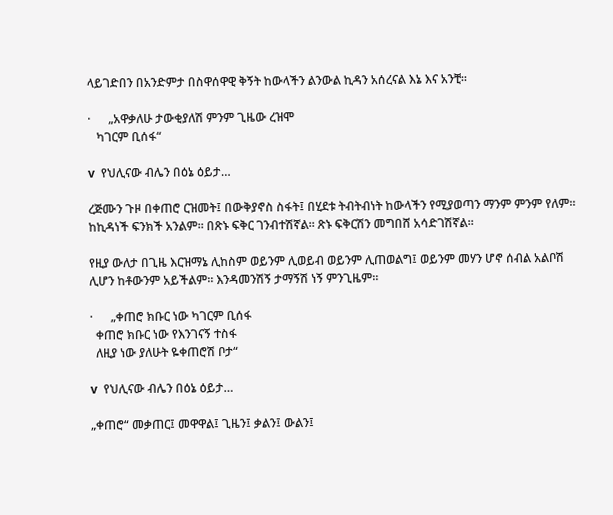ላይገድበን በአንድምታ በስዋሰዋዊ ቅኝት ከውላችን ልንውል ኪዳን አሰረናል እኔ እና አንቺ።

·      „አዋቃለሁ ታውቂያለሽ ምንም ጊዜው ረዝሞ
   ካገርም ቢሰፋ“

v  የህሊናው ብሌን በዕኔ ዕይታ…

ረጅሙን ጉዞ በቀጠሮ ርዝመት፤ በውቅያኖስ ስፋት፤ በሂደቱ ትብትብነት ከውላችን የሚያወጣን ማንም ምንም የለም። ከኪዳነች ፍንክች አንልም። በጽኑ ፍቅር ገንብተሽኛል። ጽኑ ፍቅርሽን መግበሸ አሳድገሽኛል።

የዚያ ውለታ በጊዜ እርዝማኔ ሊከስም ወይንም ሊወይብ ወይንም ሊጠወልግ፤ ወይንም መሃን ሆኖ ሰብል አልቦሽ ሊሆን ከቶውንም አይችልም። እንዳመንሽኝ ታማኝሽ ነኝ ምንጊዜም።

·      „ቀጠሮ ክቡር ነው ካገርም ቢሰፋ
  ቀጠሮ ክቡር ነው የእንገናኝ ተስፋ
  ለዚያ ነው ያለሁት ዬቀጠሮሽ ቦታ“

v  የህሊናው ብሌን በዕኔ ዕይታ…

„ቀጠሮ“ መቃጠር፤ መዋዋል፤ ጊዜን፤ ቃልን፤ ውልን፤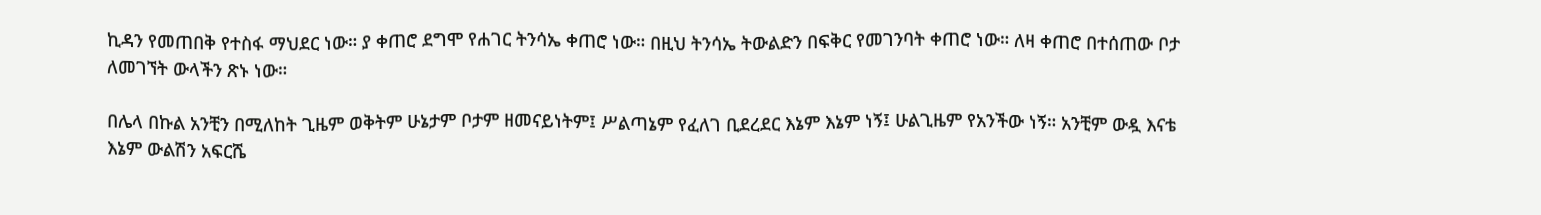ኪዳን የመጠበቅ የተስፋ ማህደር ነው። ያ ቀጠሮ ደግሞ የሐገር ትንሳኤ ቀጠሮ ነው። በዚህ ትንሳኤ ትውልድን በፍቅር የመገንባት ቀጠሮ ነው። ለዛ ቀጠሮ በተሰጠው ቦታ ለመገኘት ውላችን ጽኑ ነው።

በሌላ በኩል አንቺን በሚለከት ጊዜም ወቅትም ሁኔታም ቦታም ዘመናይነትም፤ ሥልጣኔም የፈለገ ቢደረደር እኔም እኔም ነኝ፤ ሁልጊዜም የአንችው ነኝ። አንቺም ውዷ እናቴ እኔም ውልሽን አፍርሼ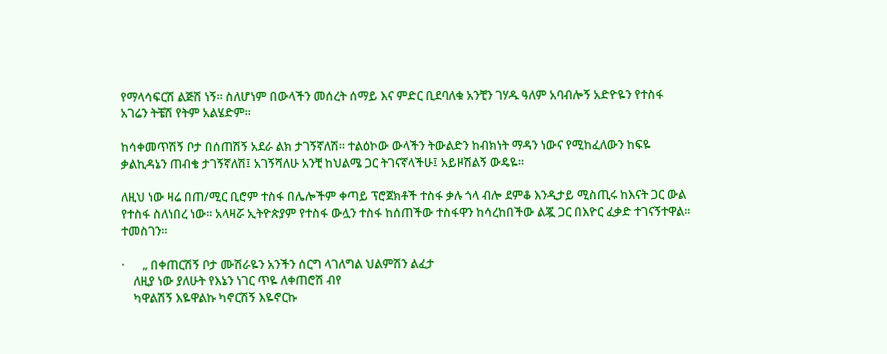የማላሳፍርሽ ልጅሽ ነኝ። ስለሆነም በውላችን መሰረት ሰማይ እና ምድር ቢደባለቁ አንቺን ገሃዱ ዓለም አባብሎኝ አድዮዬን የተስፋ አገሬን ትቼሽ የትም አልሄድም።

ከሳቀመጥሽኝ ቦታ በሰጠሽኝ አደራ ልክ ታገኝኛለሽ። ተልዕኮው ውላችን ትውልድን ከብክነት ማዳን ነውና የሚከፈለውን ከፍዬ ቃልኪዳኔን ጠብቄ ታገኝኛለሽ፤ አገኝሻለሁ አንቺ ከህልሜ ጋር ትገናኛላችሁ፤ አይዞሽልኝ ውዴዬ።

ለዚህ ነው ዛሬ በጠ/ሚር ቢሮም ተስፋ በሌሎችም ቀጣይ ፕሮጀክቶች ተስፋ ቃሉ ጎላ ብሎ ደምቆ እንዲታይ ሚስጢሩ ከእናት ጋር ውል የተስፋ ስለነበረ ነው። አላዛሯ ኢትዮጵያም የተስፋ ውሏን ተስፋ ከሰጠችው ተስፋዋን ከሳረከበችው ልጇ ጋር በእዮር ፈቃድ ተገናኝተዋል። ተመስገን።

·      „ በቀጠርሽኝ ቦታ ሙሽራዬን አንችን ሰርግ ላገለግል ህልምሽን ልፈታ
    ለዚያ ነው ያለሁት የእኔን ነገር ጥዬ ለቀጠሮሽ ብየ
    ካዋልሽኝ እዬዋልኩ ካኖርሽኝ እዬኖርኩ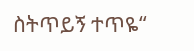ስትጥይኝ ተጥዬ“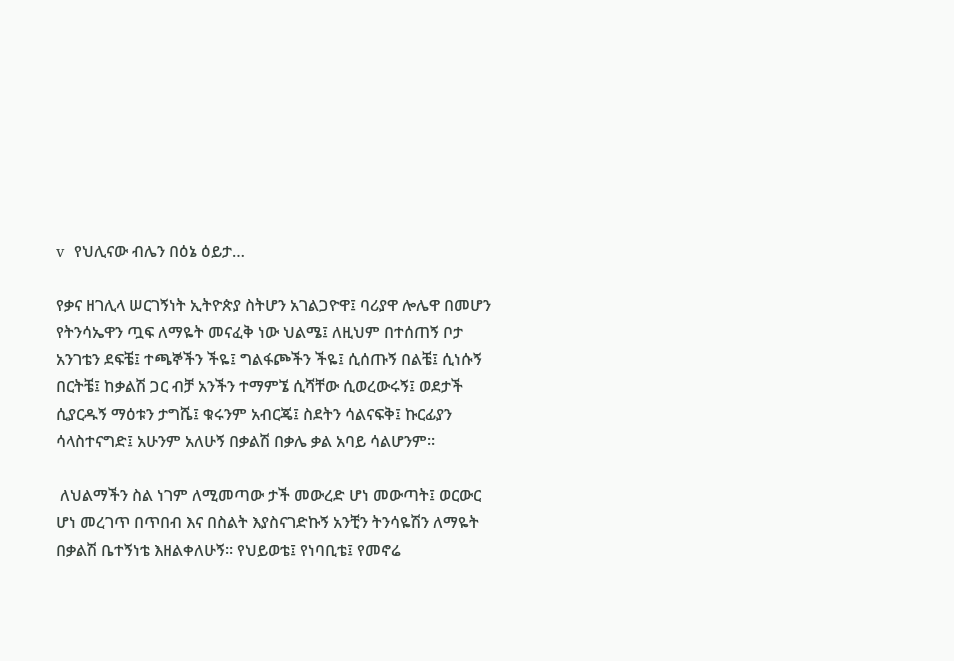v  የህሊናው ብሌን በዕኔ ዕይታ…

የቃና ዘገሊላ ሠርገኝነት ኢትዮጵያ ስትሆን አገልጋዮዋ፤ ባሪያዋ ሎሌዋ በመሆን የትንሳኤዋን ጧፍ ለማዬት መናፈቅ ነው ህልሜ፤ ለዚህም በተሰጠኝ ቦታ አንገቴን ደፍቼ፤ ተጫኞችን ችዬ፤ ግልፋጮችን ችዬ፤ ሲሰጡኝ በልቼ፤ ሲነሱኝ በርትቼ፤ ከቃልሽ ጋር ብቻ አንችን ተማምኜ ሲሻቸው ሲወረውሩኝ፤ ወደታች ሲያርዱኝ ማዕቱን ታግሼ፤ ቁሩንም አብርጄ፤ ስደትን ሳልናፍቅ፤ ኩርፊያን ሳላስተናግድ፤ አሁንም አለሁኝ በቃልሽ በቃሌ ቃል አባይ ሳልሆንም።

 ለህልማችን ስል ነገም ለሚመጣው ታች መውረድ ሆነ መውጣት፤ ወርውር ሆነ መረገጥ በጥበብ እና በስልት እያስናገድኩኝ አንቺን ትንሳዬሽን ለማዬት በቃልሽ ቤተኝነቴ እዘልቀለሁኝ። የህይወቴ፤ የነባቢቴ፤ የመኖሬ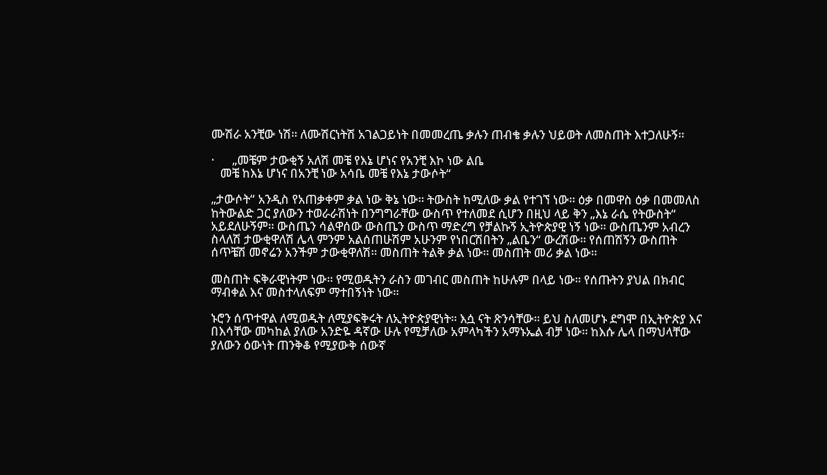ሙሽራ አንቺው ነሽ። ለሙሽርነትሽ አገልጋይነት በመመረጤ ቃሉን ጠብቄ ቃሉን ህይወት ለመስጠት እተጋለሁኝ።

·      „መቼም ታውቂኝ አለሽ መቼ የእኔ ሆነና የአንቺ እኮ ነው ልቤ
   መቼ ከእኔ ሆነና በአንቺ ነው አሳቤ መቼ የእኔ ታውሶት“

„ታውሶት“ አንዲስ የአጠቃቀም ቃል ነው ቅኔ ነው። ትውስት ከሚለው ቃል የተገኘ ነው። ዕቃ በመዋስ ዕቃ በመመለስ ከትውልድ ጋር ያለውን ተወራራሽነት በንግግራቸው ውስጥ የተለመደ ሲሆን በዚህ ላይ ቅን „እኔ ራሴ የትውስት“ አይደለሁኝም። ውስጤን ሳልዋሰው ውስጤን ውስጥ ማድረግ የቻልኩኝ ኢትዮጵያዊ ነኝ ነው። ውስጤንም አብረን ስላለሽ ታውቂዋለሽ ሌላ ምንም አልሰጠሁሽም አሁንም የነበርሽበትን „ልቤን“ ውረሽው። የሰጠሽኝን ውስጠት ሰጥቼሽ መኖሬን አንችም ታውቂዋለሽ። መስጠት ትልቅ ቃል ነው። መስጠት መሪ ቃል ነው።

መስጠት ፍቅራዊነትም ነው። የሚወዱትን ራስን መገብር መስጠት ከሁሉም በላይ ነው። የሰጡትን ያህል በክብር ማብቀል እና መስተላለፍም ማተበኝነት ነው።

ኑሮን ሰጥተዋል ለሚወዱት ለሚያፍቅሩት ለኢትዮጵያዊነት። እሷ ናት ጽንሳቸው። ይህ ስለመሆኑ ደግሞ በኢትዮጵያ እና በእሳቸው መካከል ያለው አንድዬ ዳኛው ሁሉ የሚቻለው አምላካችን አማኑኤል ብቻ ነው። ከእሱ ሌላ በማህላቸው ያለውን ዕውነት ጠንቅቆ የሚያውቅ ሰውኛ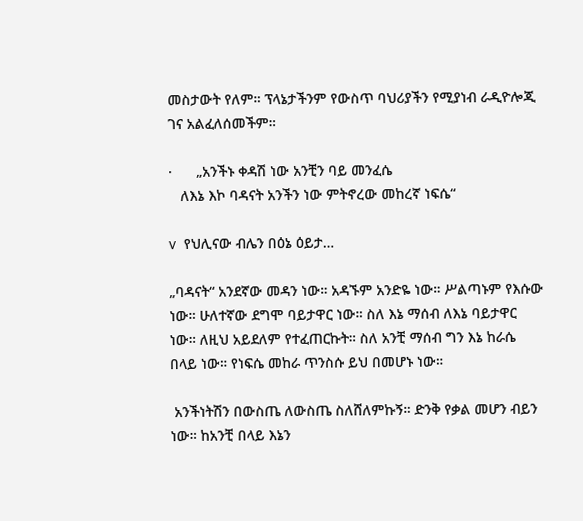መስታውት የለም። ፕላኔታችንም የውስጥ ባህሪያችን የሚያነብ ራዲዮሎጂ ገና አልፈለሰመችም።

·      „አንችኑ ቀዳሽ ነው አንቺን ባይ መንፈሴ
   ለእኔ እኮ ባዳናት አንችን ነው ምትኖረው መከረኛ ነፍሴ“

v  የህሊናው ብሌን በዕኔ ዕይታ…

„ባዳናት“ አንደኛው መዳን ነው። አዳኙም አንድዬ ነው። ሥልጣኑም የእሱው ነው። ሁለተኛው ደግሞ ባይታዋር ነው። ስለ እኔ ማሰብ ለእኔ ባይታዋር ነው። ለዚህ አይደለም የተፈጠርኩት። ስለ አንቺ ማሰብ ግን እኔ ከራሴ በላይ ነው። የነፍሴ መከራ ጥንስሱ ይህ በመሆኑ ነው።

 አንችነትሽን በውስጤ ለውስጤ ስለሸለምኩኝ። ድንቅ የቃል መሆን ብይን ነው። ከአንቺ በላይ እኔን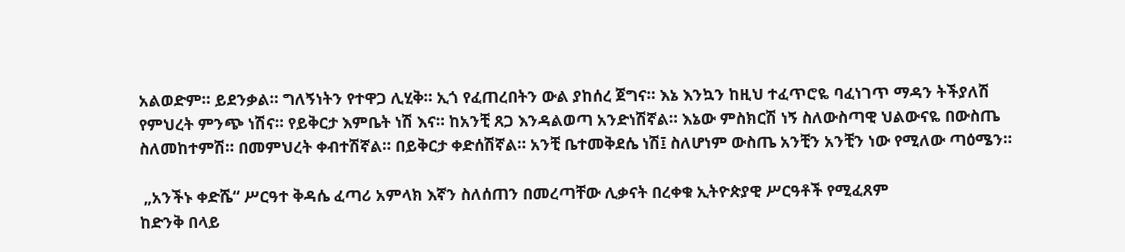አልወድም። ይደንቃል። ግለኝነትን የተዋጋ ሊሂቅ። ኢጎ የፈጠረበትን ውል ያከሰረ ጀግና። እኔ እንኳን ከዚህ ተፈጥሮዬ ባፈነገጥ ማዳን ትችያለሽ የምህረት ምንጭ ነሽና። የይቅርታ እምቤት ነሽ እና። ከአንቺ ጸጋ እንዳልወጣ አንድነሽኛል። እኔው ምስክርሽ ነኝ ስለውስጣዊ ህልውናዬ በውስጤ ስለመከተምሽ። በመምህረት ቀብተሽኛል። በይቅርታ ቀድሰሽኛል። አንቺ ቤተመቅደሴ ነሽ፤ ስለሆነም ውስጤ አንቺን አንቺን ነው የሚለው ጣዕሜን።

 „አንችኑ ቀድሼ“ ሥርዓተ ቅዳሴ ፈጣሪ አምላክ እኛን ስለሰጠን በመረጣቸው ሊቃናት በረቀቁ ኢትዮጵያዊ ሥርዓቶች የሚፈጸም
ከድንቅ በላይ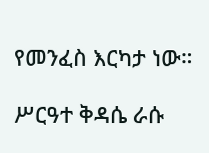የመንፈስ እርካታ ነው።

ሥርዓተ ቅዳሴ ራሱ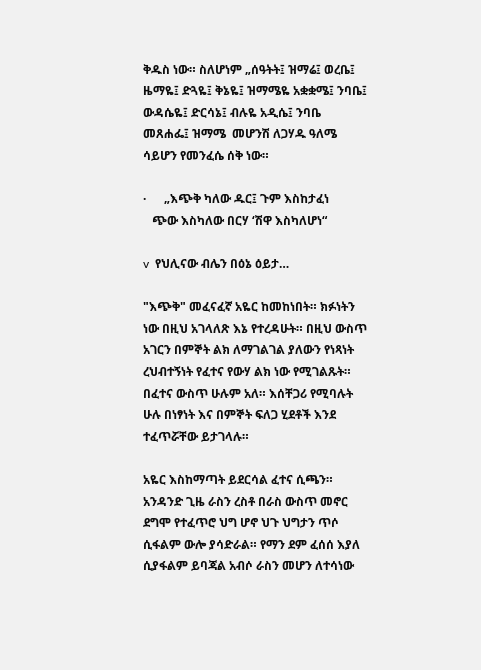ቅዱስ ነው። ስለሆነም „ሰዓትት፤ ዝማሬ፤ ወረቤ፤ ዜማዬ፤ ድጓዬ፤ ቅኔዬ፤ ዝማሜዬ አቋቋሜ፤ ንባቤ፤ ውዳሴዬ፤ ድርሳኔ፤ ብሉዬ አዲሴ፤ ንባቤ መጸሐፌ፤ ዝማሜ  መሆንሽ ለጋሃዱ ዓለሜ ሳይሆን የመንፈሴ ሰቅ ነው።

·      „እጭቅ ካለው ዱር፤ ጉም እስከታፈነ
   ጭው እስካለው በርሃ ‘ሽዋ እስካለሆነ“

v  የህሊናው ብሌን በዕኔ ዕይታ…

"እጭቅ" መፈናፈኛ አዬር ከመከነበት። ክፉነትን ነው በዚህ አገላለጽ እኔ የተረዳሁት። በዚህ ውስጥ አገርን በምኞት ልክ ለማገልገል ያለውን የነጻነት ረህብተኝነት የፈተና የውሃ ልክ ነው የሚገልጹት። በፈተና ውስጥ ሁሉም አለ። እሰቸጋሪ የሚባሉት ሁሉ በነፃነት እና በምኞት ፍለጋ ሂደቶች እንደ ተፈጥሯቸው ይታገላሉ።

አዬር እስከማጣት ይደርሳል ፈተና ሲጫን። አንዳንድ ጊዜ ራስን ረስቶ በራስ ውስጥ መኖር ደግሞ የተፈጥሮ ህግ ሆኖ ህጉ ህግታን ጥሶ ሲፋልም ውሎ ያሳድራል። የማን ደም ፈሰሰ እያለ ሲያፋልም ይባጃል አብሶ ራስን መሆን ለተሳነው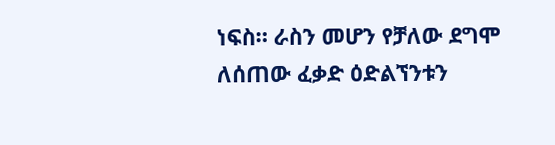ነፍስ። ራስን መሆን የቻለው ደግሞ ለሰጠው ፈቃድ ዕድልኘንቱን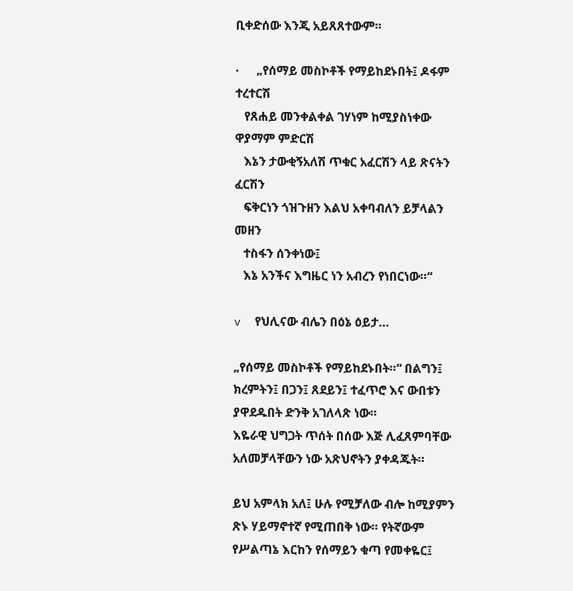ቢቀድሰው እንጂ አይጸጸተውም።

·      „የሰማይ መስኮቶች የማይከደኑበት፤ ዶፋም ተረተርሽ
   የጸሐይ መንቀልቀል ገሃነም ከሚያስነቀው ዋያማም ምድርሽ
   እኔን ታውቂኝአለሽ ጥቁር አፈርሽን ላይ ጽናትን ፈርሽን
   ፍቅርነን ጎዝጉዘን እልህ አቀባብለን ይቻላልን መዘን
   ተስፋን ሰንቀነው፤
   እኔ አንችና እግዜር ነን አብረን የነበርነው።“

v  የህሊናው ብሌን በዕኔ ዕይታ…

„የሰማይ መስኮቶች የማይከደኑበት።“ በልግን፤ ክረምትን፤ በጋን፤ ጸደይን፤ ተፈጥሮ እና ውበቱን ያዋደዱበት ድንቅ አገለላጽ ነው።
እዬራዊ ህግጋት ጥሰት በሰው እጅ ሊፈጸምባቸው አለመቻላቸውን ነው አጽህኖትን ያቀዳጁት።

ይህ አምላክ አለ፤ ሁሉ የሚቻለው ብሎ ከሚያምን ጽኑ ሃይማኖተኛ የሚጠበቅ ነው። የትኛውም የሥልጣኔ እርከን የሰማይን ቁጣ የመቀዬር፤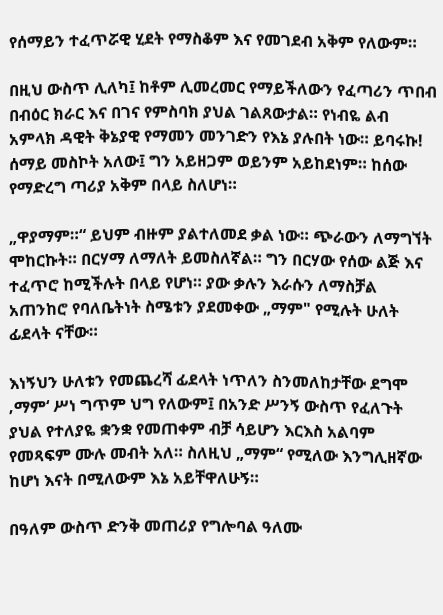የሰማይን ተፈጥሯዊ ሂደት የማስቆም እና የመገደብ አቅም የለውም።

በዚህ ውስጥ ሊለካ፤ ከቶም ሊመረመር የማይችለውን የፈጣሪን ጥበብ በብዕር ክራር እና በገና የምስባክ ያህል ገልጸውታል። የነብዬ ልብ አምላክ ዳዊት ቅኔያዊ የማመን መንገድን የእኔ ያሉበት ነው። ይባሩኩ! ሰማይ መስኮት አለው፤ ግን አይዘጋም ወይንም አይከደነም። ከሰው የማድረግ ጣሪያ አቅም በላይ ስለሆነ።

„ዋያማም።“ ይህም ብዙም ያልተለመደ ቃል ነው። ጭራውን ለማግኘት ሞከርኩት። በርሃማ ለማለት ይመስለኛል። ግን በርሃው የሰው ልጅ እና ተፈጥሮ ከሚችሉት በላይ የሆነ። ያው ቃሉን እራሱን ለማስቻል አጠንከሮ የባለቤትነት ስሜቱን ያደመቀው „ማም" የሚሉት ሁለት ፊደላት ናቸው።

እነኝህን ሁለቱን የመጨረሻ ፊደላት ነጥለን ስንመለከታቸው ደግሞ ‚ማም‘ ሥነ ግጥም ህግ የለውም፤ በአንድ ሥንኝ ውስጥ የፈለጉት ያህል የተለያዬ ቋንቋ የመጠቀም ብቻ ሳይሆን እርእስ አልባም የመጻፍም ሙሉ መብት አለ። ስለዚህ „ማም“ የሚለው እንግሊዘኛው ከሆነ እናት በሚለውም እኔ አይቸዋለሁኝ።

በዓለም ውስጥ ድንቅ መጠሪያ የግሎባል ዓለሙ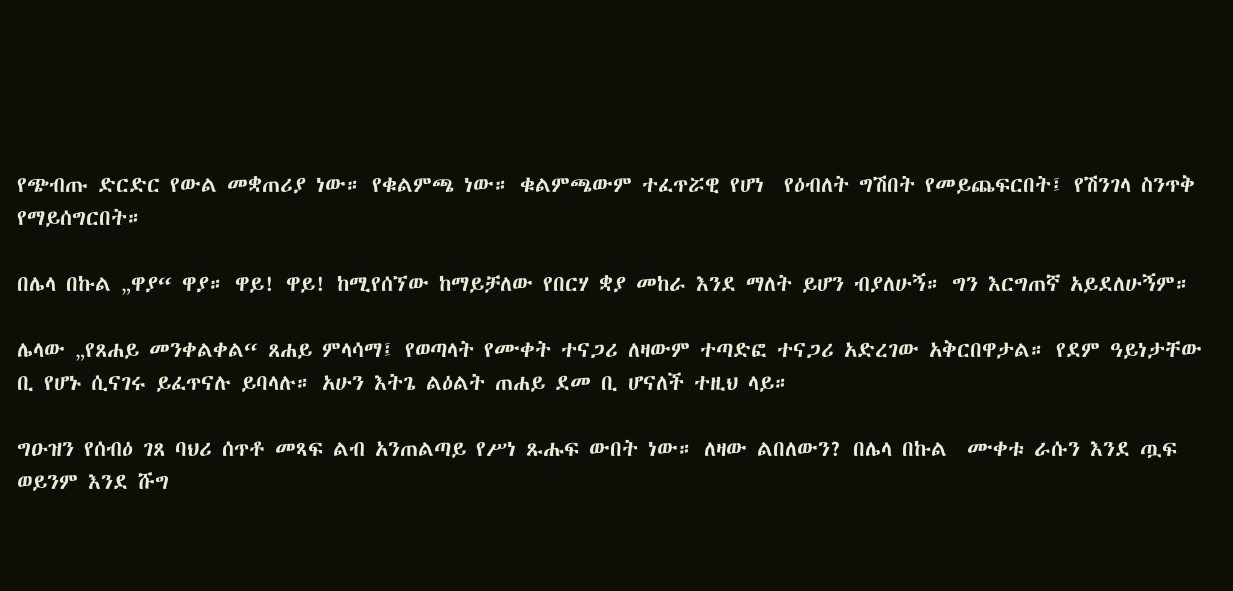የጭብጡ ድርድር የውል መቋጠሪያ ነው። የቁልምጫ ነው። ቁልምጫውም ተፈጥሯዊ የሆነ  የዕብለት ግሽበት የመይጨፍርበት፤ የሽንገላ ስንጥቅ የማይሰግርበት።

በሌላ በኩል „ዋያ“ ዋያ። ዋይ! ዋይ! ከሚየሰኘው ከማይቻለው የበርሃ ቋያ መከራ እንደ ማለት ይሆን ብያለሁኝ። ግን እርግጠኛ አይደለሁኝም።

ሌላው „የጸሐይ መንቀልቀል“ ጸሐይ ምላሳማ፤ የወጣላት የሙቀት ተናጋሪ ለዛውም ተጣድፎ ተናጋሪ አድረገው አቅርበዋታል። የደም ዓይነታቸው ቢ የሆኑ ሲናገሩ ይፈጥናሉ ይባላሉ። አሁን እትጌ ልዕልት ጠሐይ ደመ ቢ ሆናለች ተዚህ ላይ።

ግዑዝን የሰብዕ ገጸ ባህሪ ሰጥቶ መጻፍ ልብ አንጠልጣይ የሥነ ጹሑፍ ውበት ነው። ለዛው ልበለውን? በሌላ በኩል  ሙቀቱ ራሱን እንደ ጧፍ ወይንም እንደ ሹግ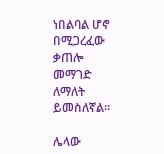ነበልባል ሆኖ በሚጋረፈው ቃጠሎ መማገድ ለማለት ይመስለኛል።

ሌላው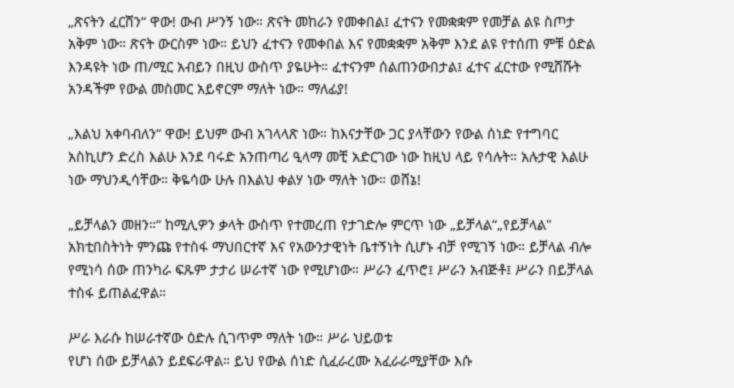„ጽናትን ፈርሸን“ ዋው! ውብ ሥንኝ ነው። ጽናት መከራን የመቀበል፤ ፈተናን የመቋቋም የመቻል ልዩ ስጦታ አቅም ነው። ጽናት ውርስም ነው። ይህን ፈተናን የመቀበል እና የመቋቋም አቅም እንደ ልዩ የተሰጠ ምቹ ዕድል እንዳዩት ነው ጠ/ሚር አብይን በዚህ ውስጥ ያዬሁት። ፈተናንም ሰልጠንውበታል፤ ፈተና ፈርተው የሚሸሹት አንዳችም የውል መስመር አይኖርም ማለት ነው። ማለፊያ!

„እልህ አቀባብለን“ ዋው! ይህም ውብ አገላላጽ ነው። ከእናታቸው ጋር ያላቸውን የውል ሰነድ የተግባር አስኪሆን ድረስ እልሁ እንደ ባሩድ አንጠጣሪ ዒላማ መቺ አድርገው ነው ከዚህ ላይ የሳሉት። አሉታዊ እልሁ ነው ማህንዲሳቸው። ቅዬሳው ሁሉ በእልህ ቀልሃ ነው ማለት ነው። ወሸኔ!

„ይቻላልን መዘን።“ ከሚሊዎን ቃላት ውስጥ የተመረጠ የታገድሎ ምርጥ ነው „ይቻላል“„የይቻላል" አክቲበስትነት ምንጩ የተስፋ ማህበርተኛ እና የአውንታዊነት ቤተኝነት ሲሆኑ ብቻ የሚገኝ ነው። ይቻላል ብሎ የሚነሳ ሰው ጠንካራ ፍጹም ታታሪ ሠራተኛ ነው የሚሆነው። ሥራን ፈጥሮ፤ ሥራን አብጅቶ፤ ሥራን በይቻላል ተስፋ ይጠልፈዋል።

ሥራ እራሱ ከሠራተኛው ዕድሉ ሲገጥም ማለት ነው። ሥራ ህይወቱ
የሆነ ሰው ይቻላልን ይደፍራዋል። ይህ የውል ሰነድ ሲፈራረሙ አፈራራሚያቸው እሱ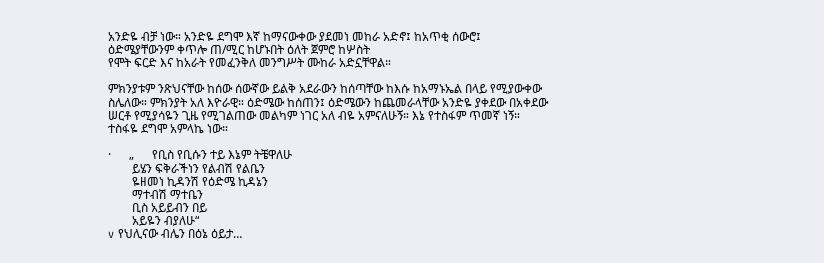አንድዬ ብቻ ነው። አንድዬ ደግሞ እኛ ከማናውቀው ያደመነ መከራ አድኖ፤ ከአጥቂ ሰውሮ፤
ዕድሜያቸውንም ቀጥሎ ጠ/ሚር ከሆኑበት ዕለት ጀምሮ ከሦስት
የሞት ፍርድ እና ከአራት የመፈንቅለ መንግሥት ሙከራ አድኗቸዋል።

ምክንያቱም ንጽህናቸው ከሰው ሰውኛው ይልቅ አደራውን ከሰጣቸው ከእሱ ከአማኑኤል በላይ የሚያውቀው ስሌለው። ምክንያት አለ እዮራዊ። ዕድሜው ከሰጠን፤ ዕድሜውን ከጨመራላቸው አንድዬ ያቀደው በአቀደው ሠርቶ የሚያሳዬን ጊዜ የሚገልጠው መልካም ነገር አለ ብዬ አምናለሁኝ። እኔ የተስፋም ጥመኛ ነኝ። ተስፋዬ ደግሞ አምላኬ ነው።

·      „      የቢስ የቢሱን ተይ እኔም ትቼዋለሁ
        ይሄን ፍቅራችነን የልብሽ የልቤን
        ዬዘመነ ኪዳንሽ የዕድሜ ኪዳኔን
        ማተብሽ ማተቤን
        ቢስ አይይብን በይ
        አይዬን ብያለሁ“
v የህሊናው ብሌን በዕኔ ዕይታ…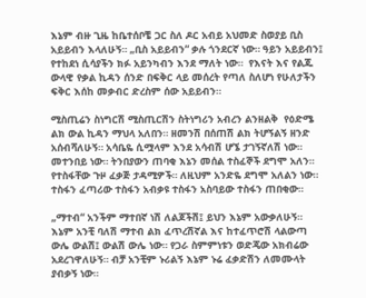እኔም ብዙ ጊዜ ከቤተሰቦቼ ጋር ስለ ዶር አብይ አህመድ ስወያይ ቢስ አይይብን እላለሁኝ። „ቢስ አይይብን“ ቃሉ ጎንደርኛ ነው። ዓይን አይይብን፤ የተከደነ ሲሳያችን ክፉ አይንካብን እንደ ማለት ነው።  የእናት እና የልጁ ውላዊ የቃል ኪዳን ሰንድ በፍቅር ላይ መሰረት የጣለ ስለሆነ የሁለታችን ፍቅር እሰከ መቃብር ድረስም ሰው አይይብን።

ሚስጢሬን ስነግርሽ ሚስጢርሽን ስትነግሪን አብረን ልንዘልቅ  የዕድሜ ልክ ውል ኪዳን ማህላ አለበን። ዘመንሽ በሰጠሽ ልክ ትሆኝልኝ ዘንድ አሰብሻለሁኝ። አሳቤዬ ሲሟላም እንደ አሳብሽ ሆኜ ታገኝኛለሽ ነው። መተንበይ ነው። ትንበያውን ጠባቂ እኔን መሰል ተስፈኞች ደግሞ አለን። የተስፋቸው ጉዞ ፈቃጅ ታዳሚዎች። ለዚህም አንድዬ ደግሞ አለልን ነው። ተስፋን ፈጣሪው ተስፋን አብቃዩ ተስፋን አስባይው ተስፋን ጠበቂው።

„ማተብ“ አንችም ማተበኛ ነሽ ለልጆችሽ፤ ይህን እኔም አውቃለሁኝ። እኔም አንቺ ባለሽ ማተብ ልክ ፈጥረሽኛል እና ከተፈጥሮሽ ላልውጣ ውሌ ውልሽ፤ ውልሽ ውሌ ነው። የጋራ ስምምነቱን ወድጄው አክብሬው አደረገዋለሁኝ። ብቻ አንቺም ኑሪልኝ እኔም ኑሬ ፈቃድሽን ለመሙላት ያብቃኝ ነው።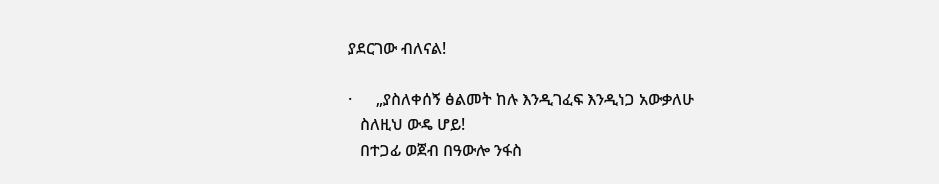ያደርገው ብለናል!

·      „ያስለቀሰኝ ፅልመት ከሉ እንዲገፈፍ እንዲነጋ አውቃለሁ
   ስለዚህ ውዴ ሆይ!
   በተጋፊ ወጀብ በዓውሎ ንፋስ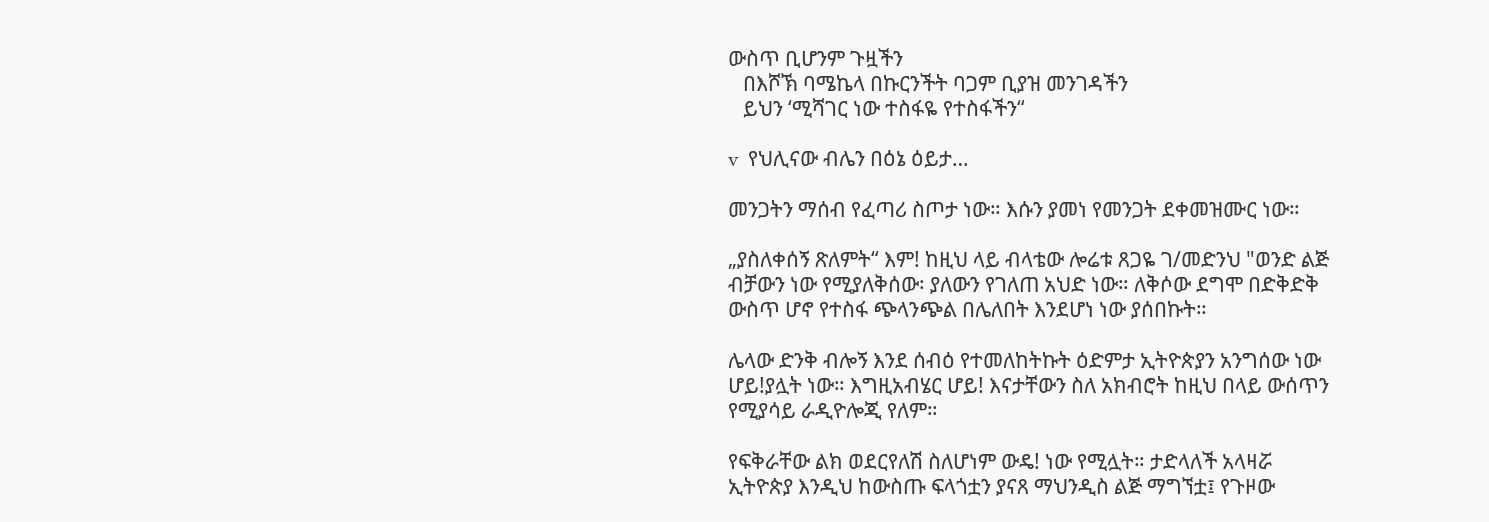ውስጥ ቢሆንም ጉዟችን
   በእሾኽ ባሜኬላ በኩርንችት ባጋም ቢያዝ መንገዳችን
   ይህን ‘ሚሻገር ነው ተስፋዬ የተስፋችን“

v  የህሊናው ብሌን በዕኔ ዕይታ…

መንጋትን ማሰብ የፈጣሪ ስጦታ ነው። እሱን ያመነ የመንጋት ደቀመዝሙር ነው።

„ያስለቀሰኝ ጽለምት“ እም! ከዚህ ላይ ብላቴው ሎሬቱ ጸጋዬ ገ/መድንህ "ወንድ ልጅ ብቻውን ነው የሚያለቅሰው፡ ያለውን የገለጠ አህድ ነው። ለቅሶው ደግሞ በድቅድቅ ውስጥ ሆኖ የተስፋ ጭላንጭል በሌለበት እንደሆነ ነው ያሰበኩት።

ሌላው ድንቅ ብሎኝ እንደ ሰብዕ የተመለከትኩት ዕድምታ ኢትዮጵያን አንግሰው ነው ሆይ!ያሏት ነው። እግዚአብሄር ሆይ! እናታቸውን ስለ አክብሮት ከዚህ በላይ ውሰጥን የሚያሳይ ራዲዮሎጂ የለም።

የፍቅራቸው ልክ ወደርየለሽ ስለሆነም ውዴ! ነው የሚሏት። ታድላለች አላዛሯ ኢትዮጵያ እንዲህ ከውስጡ ፍላጎቷን ያናጸ ማህንዲስ ልጅ ማግኘቷ፤ የጉዞው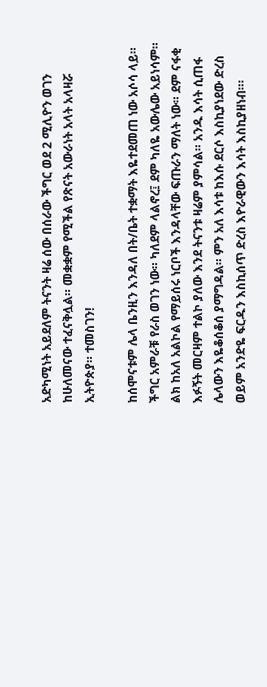አድካሚነት አይደለም ትናንት ዛሬ ሰው በሰራው ችግር ወደ 2 ሚሊዮን ወገን ከሁለመናው ተፈናቅሏል። መቋቋም የሚችል የጽናት አውራነት አላት አላዛሯ ኢትዮጵያ። ተመስገን!

ከሰሞናቱም ሌላ ቤንዚን እንዳለ በት/ቤት ተቋማት እዬተደመጠ ነው አሶሳ ላይ። ችግር አምራቹ የራስ ወገን ነው። ካለደም ላልኖረ፤ ደም ካለዬ አውሌው አይነሳም። ልክ ከአለ አልኮል የማይሰሩ ነርቦች እንዳላቸው ፍጡራን ማለት ነው። ደም ናፋቂ እፉኝት መርዛም ተልኮ ያለው እንደ ትናንቱ ዛሬም ያምሳል። አንዱ እሳት ሲጠፋ ሌላውን እዬቆሰቆሰ ያማግዳል። ምን አለ እሳቱ ከእሱ ደርሶ እስኪያነደው ድረስ ወይም አንድዬ ፍርዱን እስኪሰጥ ድረስ እዮራዊውን እሳት እስኪያዘነብ።፡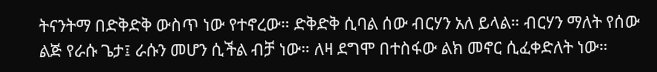ትናንትማ በድቅድቅ ውስጥ ነው የተኖረው። ድቅድቅ ሲባል ሰው ብርሃን አለ ይላል። ብርሃን ማለት የሰው ልጅ የራሱ ጌታ፤ ራሱን መሆን ሲችል ብቻ ነው። ለዛ ደግሞ በተስፋው ልክ መኖር ሲፈቀድለት ነው።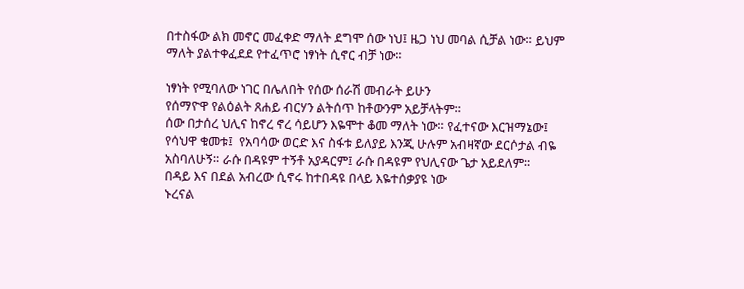በተስፋው ልክ መኖር መፈቀድ ማለት ደግሞ ሰው ነህ፤ ዜጋ ነህ መባል ሲቻል ነው። ይህም ማለት ያልተቀፈደደ የተፈጥሮ ነፃነት ሲኖር ብቻ ነው።

ነፃነት የሚባለው ነገር በሌለበት የሰው ሰራሽ መብራት ይሁን
የሰማዮዋ የልዕልት ጸሐይ ብርሃን ልትሰጥ ከቶውንም አይቻላትም።
ሰው በታሰረ ህሊና ከኖረ ኖረ ሳይሆን እዬሞተ ቆመ ማለት ነው። የፈተናው እርዝማኔው፤ የሳህዋ ቁመቱ፤  የአባሳው ወርድ እና ስፋቱ ይለያይ እንጂ ሁሉም አብዛኛው ደርሶታል ብዬ አስባለሁኝ። ራሱ በዳዩም ተኝቶ አያዳርም፤ ራሱ በዳዩም የህሊናው ጌታ አይደለም።
በዳይ እና በደል አብረው ሲኖሩ ከተበዳዩ በላይ እዬተሰቃያዩ ነው
ኑረናል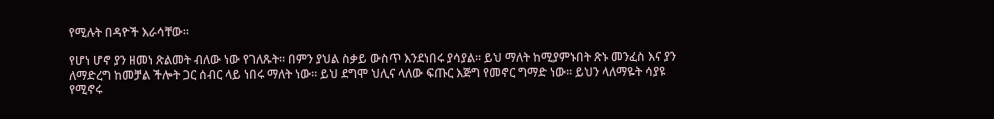የሚሉት በዳዮች እራሳቸው።

የሆነ ሆኖ ያን ዘመነ ጽልመት ብለው ነው የገለጹት። በምን ያህል ስቃይ ውስጥ እንደነበሩ ያሳያል። ይህ ማለት ከሚያምኑበት ጽኑ መንፈስ እና ያን ለማድረግ ከመቻል ችሎት ጋር ሰብር ላይ ነበሩ ማለት ነው። ይህ ደግሞ ህሊና ላለው ፍጡር እጅግ የመኖር ግማድ ነው። ይህን ላለማዬት ሳያዩ የሚኖሩ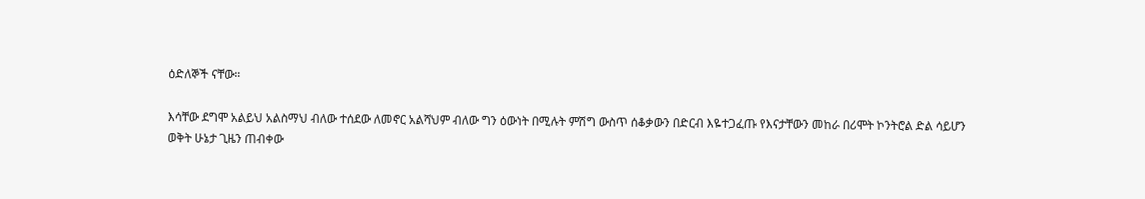ዕድለኞች ናቸው።

እሳቸው ደግሞ አልይህ አልስማህ ብለው ተሰደው ለመኖር አልሻህም ብለው ግን ዕውነት በሚሉት ምሽግ ውስጥ ሰቆቃውን በድርብ እዬተጋፈጡ የእናታቸውን መከራ በሪሞት ኮንትሮል ድል ሳይሆን
ወቅት ሁኔታ ጊዜን ጠብቀው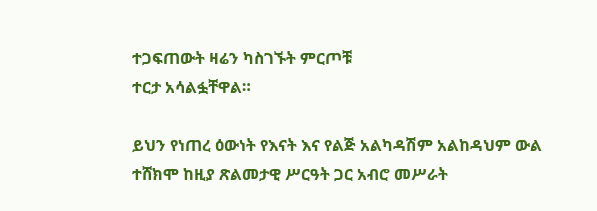ተጋፍጠውት ዛሬን ካስገኙት ምርጦቹ
ተርታ አሳልፏቸዋል።

ይህን የነጠረ ዕውነት የእናት እና የልጅ አልካዳሽም አልከዳህም ውል ተሸክሞ ከዚያ ጽልመታዊ ሥርዓት ጋር አብሮ መሥራት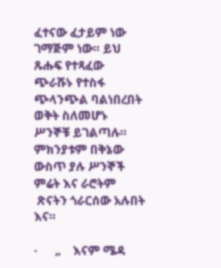ፈተናው ፈታይም ነው ገማጅም ነው። ይህ ጹሑፍ የተጻፈው ጭራሹኑ የተስፋ ጭላንጭል ባልነበረበት ወቅት ስለመሆኑ ሥንኞቹ ይገልጣሉ።
ምክንያቱም በቅኔው ውስጥ ያሉ ሥንኞች ምሬት እና ራሮትም
 ጽናትን ጎራርሰው አሉበት እና።

·      „    እናም ሜዳ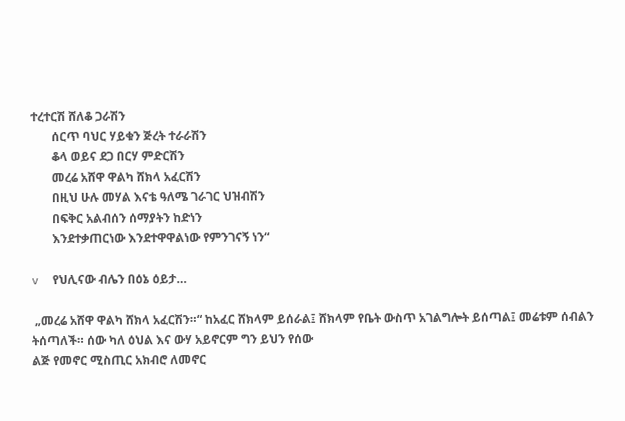ተረተርሽ ሸለቆ ጋራሽን
       ሰርጥ ባህር ሃይቁን ጅረት ተራራሽን
       ቆላ ወይና ደጋ በርሃ ምድርሽን
       መረሬ አሸዋ ዋልካ ሸክላ አፈርሽን
       በዚህ ሁሉ መሃል እናቴ ዓለሜ ገራገር ህዝብሽን
       በፍቅር አልብሰን ሰማያትን ከድነን
       እንደተቃጠርነው እንደተዋዋልነው የምንገናኝ ነን“

v  የህሊናው ብሌን በዕኔ ዕይታ…

 „መረሬ አሸዋ ዋልካ ሸክላ አፈርሽን።“ ከአፈር ሸክላም ይሰራል፤ ሸክላም የቤት ውስጥ አገልግሎት ይሰጣል፤ መሬቱም ሰብልን
ትሰጣለች። ሰው ካለ ዕህል እና ውሃ አይኖርም ግን ይህን የሰው
ልጅ የመኖር ሚስጢር አክብሮ ለመኖር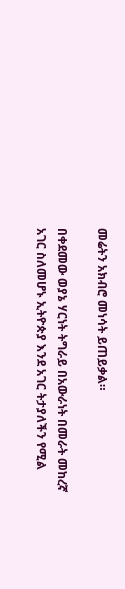መሬትን አክብሮ መነሳት ይጠይቃል።

በቀደመው ወያኔ ሃርነት ትግራይ በአውራነት በመራት መከረኛ አገር ስለመሆኑ ኢትዮጵያ እንደ አገር ትታያለችን የሚል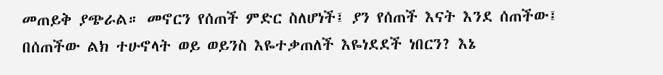መጠይቅ ያጭራል። መኖርን የሰጠች ምድር ስለሆነች፤ ያን የሰጠች እናት እንደ ሰጠችው፤ በሰጠችው ልክ ተሁኖላት ወይ ወይንስ እዬተቃጠለች እዬነደደች ነበርን? እኔ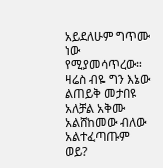አይደለሁም ግጥሙ ነው የሚያመሳጥረው። ዛሬስ ብዬ ግን እኔው ልጠይቅ መታበዩ አለቻል አቅሙ አልሸከመው ብለው አልተፈጣጡም ወይ?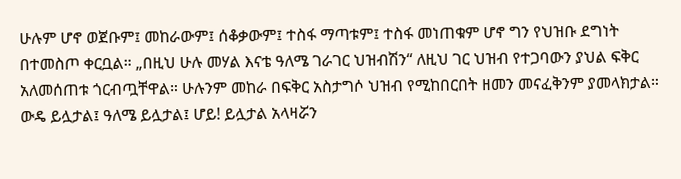ሁሉም ሆኖ ወጀቡም፤ መከራውም፤ ሰቆቃውም፤ ተስፋ ማጣቱም፤ ተስፋ መነጠቁም ሆኖ ግን የህዝቡ ደግነት በተመስጦ ቀርቧል። „በዚህ ሁሉ መሃል እናቴ ዓለሜ ገራገር ህዝብሽን“ ለዚህ ገር ህዝብ የተጋባውን ያህል ፍቅር አለመሰጠቱ ጎርብጧቸዋል። ሁሉንም መከራ በፍቅር አስታግሶ ህዝብ የሚከበርበት ዘመን መናፈቅንም ያመላክታል። ውዴ ይሏታል፤ ዓለሜ ይሏታል፤ ሆይ! ይሏታል አላዛሯን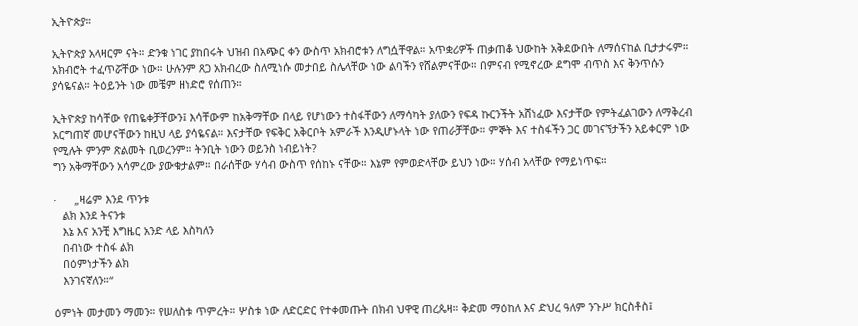ኢትዮጵያ።

ኢትዮጵያ አላዛርም ናት። ድንቁ ነገር ያከበሩት ህዝብ በአጭር ቀን ውስጥ አክብሮቱን ለግሷቸዋል። አጥቋሪዎች ጠቃጠቆ ህውከት አቅደውበት ለማሰናከል ቢታታሩም። አክብሮት ተፈጥሯቸው ነው። ሁሉንም ጸጋ አክብረው ስለሚነሱ መታበይ ስሌላቸው ነው ልባችን የሸልምናቸው። በምናብ የሚኖረው ደግሞ ብጥስ እና ቅንጥሱን ያሳዬናል። ትዕይንት ነው መቼም ዘነድሮ የሰጠን።

ኢትዮጵያ ከሳቸው የጠዬቀቻቸውን፤ እሳቸውም ከአቅማቸው በላይ የሆነውን ተስፋቸውን ለማሳካት ያለውን የፍዳ ኩርንችት አሸነፈው እናታቸው የምትፈልገውን ለማቅረብ አርግጠኛ መሆናቸውን ከዚህ ላይ ያሳዬናል። እናታቸው የፍቅር አቅርቦት አምራች እንዲሆኑላት ነው የጠራቻቸው። ምኞት እና ተስፋችን ጋር መገናኘታችን አይቀርም ነው የሚሉት ምንም ጽልመት ቢወረንም። ትንቢት ነውን ወይንስ ነብይነት?
ግን አቅማቸውን አሳምረው ያውቁታልም። በራሰቸው ሃሳብ ውስጥ የሰከኑ ናቸው። እኔም የምወድላቸው ይህን ነው። ሃሰብ አላቸው የማይነጥፍ።

·      „ዛሬም እንደ ጥንቱ
   ልክ እንደ ትናንቱ
   እኔ እና አንቺ እግዜር አንድ ላይ እስካለን
   በብነው ተስፋ ልክ
   በዕምነታችን ልክ
   እንገናኛለን።“

ዕምነት መታመን ማመን። የሠለስቱ ጥምረት። ሦስቱ ነው ለድርድር የተቀመጡት በክብ ህዋዊ ጠረጴዛ። ቅድመ ማዕከለ እና ድህረ ዓለም ንጉሥ ክርስቶስ፤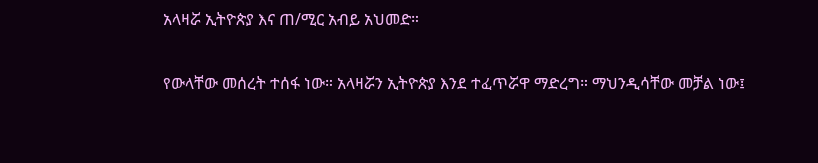አላዛሯ ኢትዮጵያ እና ጠ/ሚር አብይ አህመድ።

የውላቸው መሰረት ተሰፋ ነው። አላዛሯን ኢትዮጵያ እንደ ተፈጥሯዋ ማድረግ። ማህንዲሳቸው መቻል ነው፤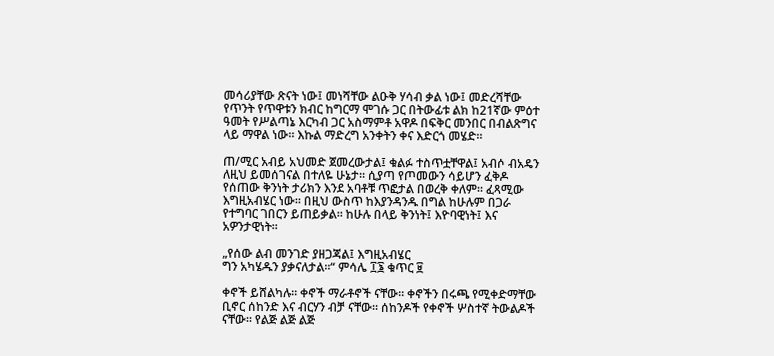መሳሪያቸው ጽናት ነው፤ መነሻቸው ልዑቅ ሃሳብ ቃል ነው፤ መድረሻቸው የጥንት የጥዋቱን ክብር ከግርማ ሞገሱ ጋር በትውፊቱ ልክ ከ21ኛው ምዕተ ዓመት የሥልጣኔ እርካብ ጋር አስማምቶ አዋዶ በፍቅር መንበር በብልጽግና ላይ ማዋል ነው። እኩል ማድረግ አንቀትን ቀና እድርጎ መሄድ።

ጠ/ሚር አብይ አህመድ ጀመረውታል፤ ቁልፉ ተስጥቷቸዋል፤ አብሶ ብአዴን ለዚህ ይመሰገናል በተለዬ ሁኔታ። ሲያጣ የጦመውን ሳይሆን ፈቅዶ የሰጠው ቅንነት ታሪክን እንደ አባቶቹ ጥፎታል በወረቅ ቀለም። ፈጻሚው እግዚአብሄር ነው። በዚህ ውስጥ ከእያንዳንዱ በግል ከሁሉም በጋራ የተግባር ገበርን ይጠይቃል። ከሁሉ በላይ ቅንነት፤ እዮባዊነት፤ እና አዎንታዊነት።

„የሰው ልብ መንገድ ያዘጋጃል፤ እግዚአብሄር
ግን አካሄዱን ያቃናለታል።“ ምሳሌ ፲፮ ቁጥር ፱

ቀኖች ይሸልካሉ። ቀኖች ማራቶኖች ናቸው። ቀኖችን በሩጫ የሚቀድማቸው ቢኖር ሰከንድ እና ብርሃን ብቻ ናቸው። ሰከንዶች የቀኖች ሦስተኛ ትውልዶች ናቸው። የልጅ ልጅ ልጅ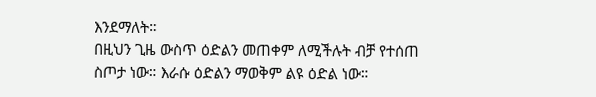እንደማለት።
በዚህን ጊዜ ውስጥ ዕድልን መጠቀም ለሚችሉት ብቻ የተሰጠ
ስጦታ ነው። እራሱ ዕድልን ማወቅም ልዩ ዕድል ነው።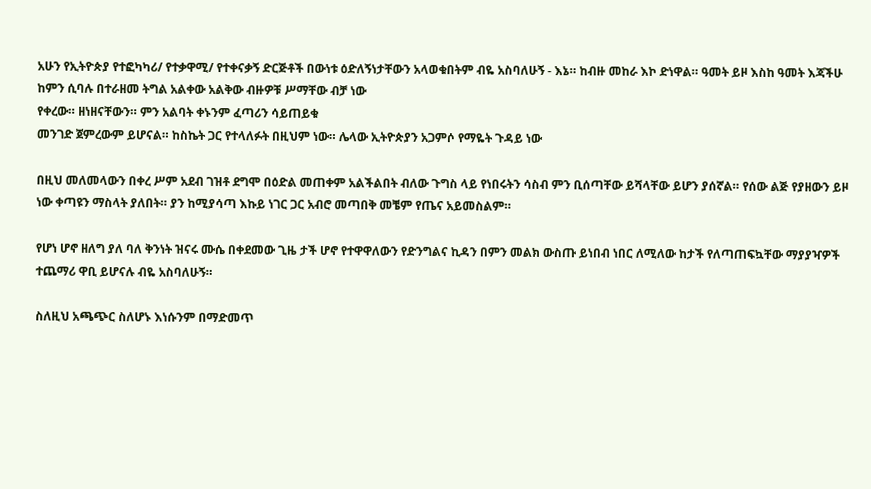አሁን የኢትዮጵያ የተፎካካሪ/ የተቃዋሚ/ የተቀናቃኝ ድርጅቶች በውነቱ ዕድለኝነታቸውን አላወቁበትም ብዬ አስባለሁኝ - እኔ። ከብዙ መከራ እኮ ድነዋል። ዓመት ይዞ እስከ ዓመት እጃችሁ ከምን ሲባሉ በተራዘመ ትግል አልቀው አልቅው ብዙዎቹ ሥማቸው ብቻ ነው
የቀረው። ዘነዘናቸውን። ምን አልባት ቀኑንም ፈጣሪን ሳይጠይቁ
መንገድ ጀምረውም ይሆናል። ከስኬት ጋር የተላለፉት በዚህም ነው። ሌላው ኢትዮጵያን አጋምሶ የማዬት ጉዳይ ነው

በዚህ መለመላውን በቀረ ሥም አደብ ገዝቶ ደግሞ በዕድል መጠቀም አልችልበት ብለው ጉግስ ላይ የነበሩትን ሳስብ ምን ቢሰጣቸው ይሻላቸው ይሆን ያሰኛል። የሰው ልጅ የያዘውን ይዞ ነው ቀጣዩን ማስላት ያለበት። ያን ከሚያሳጣ እኩይ ነገር ጋር አብሮ መጣበቅ መቼም የጤና አይመስልም።

የሆነ ሆኖ ዘለግ ያለ ባለ ቅንነት ዝናሩ ሙሴ በቀደመው ጊዜ ታች ሆኖ የተዋዋለውን የድንግልና ኪዳን በምን መልክ ውስጡ ይነበብ ነበር ለሚለው ከታች የለጣጠፍኳቸው ማያያዣዎች ተጨማሪ ዋቢ ይሆናሉ ብዬ አስባለሁኝ።

ስለዚህ አጫጭር ስለሆኑ እነሱንም በማድመጥ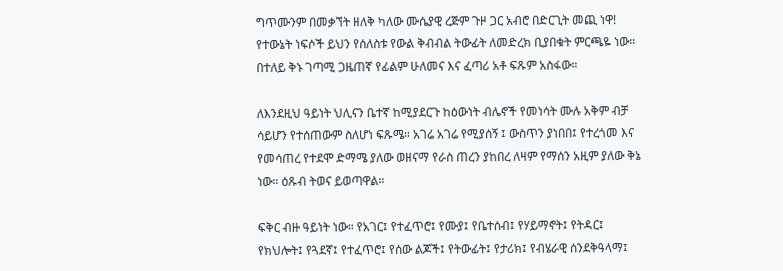ግጥሙንም በመቃኘት ዘለቅ ካለው ሙሴያዊ ረጅም ጉዞ ጋር አብሮ በድርጊት መጪ ነዋ!
የተውኔት ነፍሶች ይህን የሰለስቱ የውል ቅብብል ትውፊት ለመድረክ ቢያበቁት ምርጫዬ ነው። በተለይ ቅኑ ገጣሚ ጋዜጠኛ የፊልም ሁለመና እና ፈጣሪ አቶ ፍጹም አስፋው።

ለእንደዚህ ዓይነት ህሊናን ቤተኛ ከሚያደርጉ ከዕውነት ብሌኖች የመነሳት ሙሉ አቅም ብቻ ሳይሆን የተሰጠውም ስለሆነ ፍጹሜ። አገሬ አገሬ የሚያሰኝ ፤ ውስጥን ያነበበ፤ የተረጎመ እና የመሳጠረ የተደሞ ድማሜ ያለው ወዘናማ የራስ ጠረን ያከበረ ለዛም የማሰን አዚም ያለው ቅኔ ነው። ዕጹብ ትወና ይወጣዋል።

ፍቅር ብዙ ዓይነት ነው። የአገር፤ የተፈጥሮ፤ የሙያ፤ የቤተሰብ፤ የሃይማኖት፤ የትዳር፤ የክህሎት፤ የጓደኛ፤ የተፈጥሮ፤ የሰው ልጆች፤ የትውፊት፤ የታሪክ፤ የብሄራዊ ሰንደቅዓላማ፤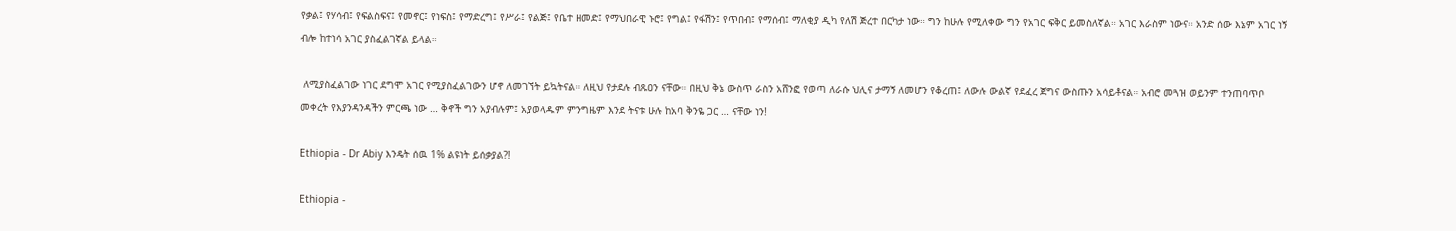የቃል፤ የሃሳብ፤ የፍልስፍና፤ የመኖር፤ የነፍስ፤ የማድረግ፤ የሥራ፤ የልጅ፤ የቤተ ዘመድ፤ የማህበራዊ ኑሮ፤ የግል፤ የፋሽን፤ የጥበብ፤ የማሰብ፤ ማለቂያ ዲካ የለሽ ጅረተ በርካታ ነው። ግን ከሁሉ የሚለቀው ግን የአገር ፍቅር ይመስለኛል። አገር እራስም ነውና። አንድ ሰው እኔም አገር ነኝ ብሎ ከተነሳ አገር ያስፈልገኛል ይላል።

 ለሚያስፈልገው ነገር ደግሞ አገር የሚያስፈልገውን ሆኖ ለመገኘት ይኳትናል። ለዚህ የታደሉ ብጹዐን ናቸው። በዚህ ቅኔ ውስጥ ራስን አሸንፎ የወጣ ለራሱ ህሊና ታማኝ ለመሆን የቆረጠ፤ ለውሉ ውልኛ የደፈረ ጀግና ውስጡን አሳይቶናል። አብሮ መጓዝ ወይንም ተንጠባጥቦ መቀረት የእያንዳንዳችን ምርጫ ነው … ቅኖች ግን አያብሉም፤ አያወላዱም ምንግዜም እንደ ትናቱ ሁሉ ከአባ ቅንዬ ጋር … ናቸው ነን!

Ethiopia - Dr Abiy እንዴት ሰዉ 1% ልዩነት ይሰቃያል?!

Ethiopia -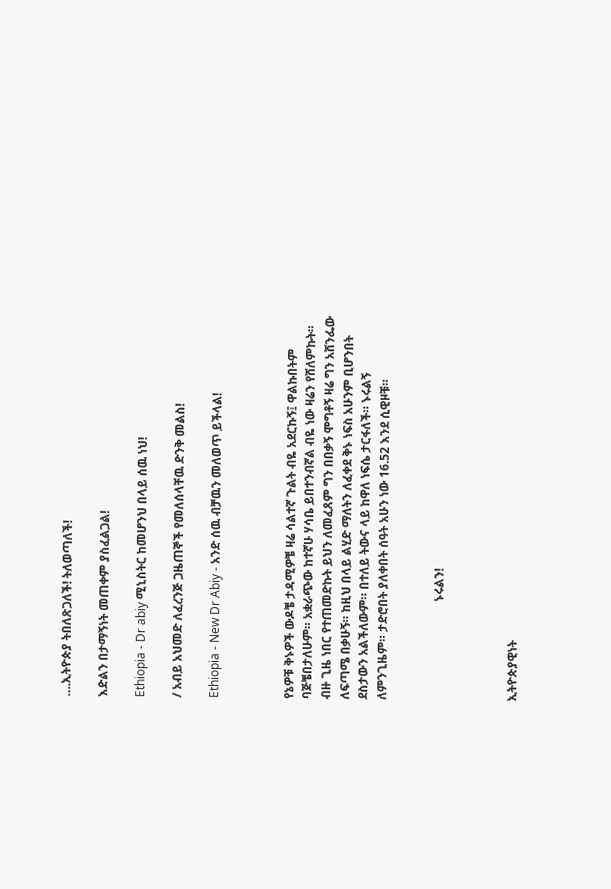….ኢትዮጵያ ትበለጽጋለች! ትለወጣለች!

እድልን በታማኝነት መጠቀም ያስፈልጋል!

Ethiopia - Dr abiy ሚኒስትር ከመሆንህ በላይ ሰዉ ነህ!

/ አብይ አህመድ ለፈረንጅ ጋዜጠኞች የመለሰላቸዉ ድንቅ መልስ!

Ethiopia - New Dr Abiy - አንድ ሰዉ ብቻዉን መለወጥ ይችላል!



የኔዎቹ ቅኑዎች ውዶቼ ታዳሚዎቼ ዛሬ ሳልተኛ ጉልት ብዬ አደርኩኝ፤ ዋልኩበትም ባጅቼበታለሁም። አቋራጭው ከተኛሁ ሃሳቤ ይበተንብኛል ብዬ ነው ዛሬን የሸለምኩት። ብዙ ጊዜ ነበር የተጠመድኩት ይህን ለመፈጸም ግን በበቃኝ ሞግቶኝ ዛሬ ግን አሸንፌው ለፍጣሜ በቃሁኝ። ከዚህ በላይ ልሂድ ማለትን ለፈቀደ ቅኑ ነፍስ አሁንም ቢሆንበት ደስታውን አልችለውም። በተለይ ትውና ላይ ከዋለ ነፍሴ ታርፋለች። ኑሩልኝ ለምንጊዜም። ታድሮበት ያለቀበት ሰዓት አሁን ነው 16.52 እንደ ሲዊዞቹ።


                                 ኑሩልን!



ኢትዮጵያዊነት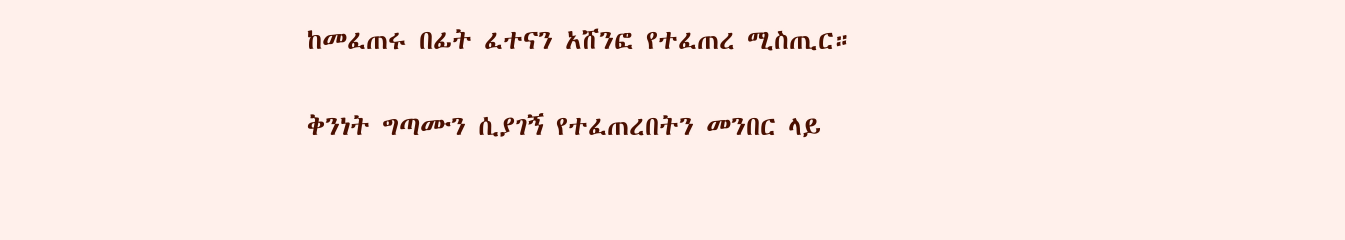ከመፈጠሩ በፊት ፈተናን አሸንፎ የተፈጠረ ሚስጢር።

ቅንነት ግጣሙን ሲያገኝ የተፈጠረበትን መንበር ላይ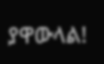ያዋውላል!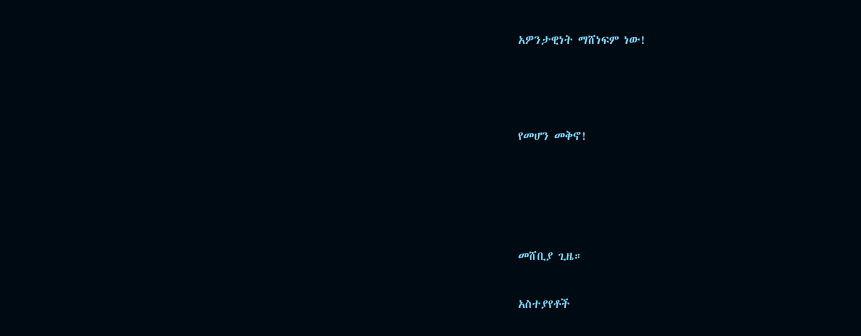አዎንታዊነት ማሸነፍም ነው!



የመሆን መቅኖ!




መሸቢያ ጊዜ።

አስተያየቶች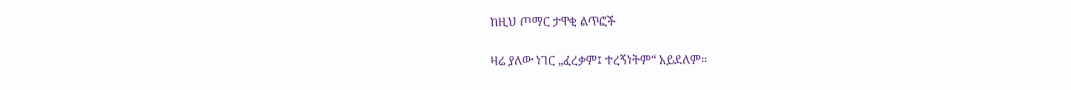ከዚህ ጦማር ታዋቂ ልጥፎች

ዛሬ ያለው ነገር „ፈረቃም፤ ተረኝነትም“ አይደለም።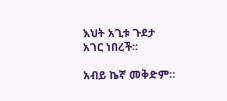እህት አጊቱ ጉደታ አገር ነበረች።

አብይ ኬኛ መቅድም።